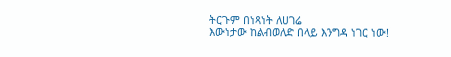ትርጉም በነጻነት ለሀገሬ
እውነታው ከልብወለድ በላይ እንግዳ ነገር ነው!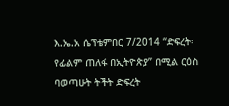እ.ኤ.አ ሴፕቴምበር 7/2014 “ድፍረት፡ የፊልም ጠለፋ በኢትዮጵያ” በሚል ርዕስ ባወጣሁት ትችት ድፍረት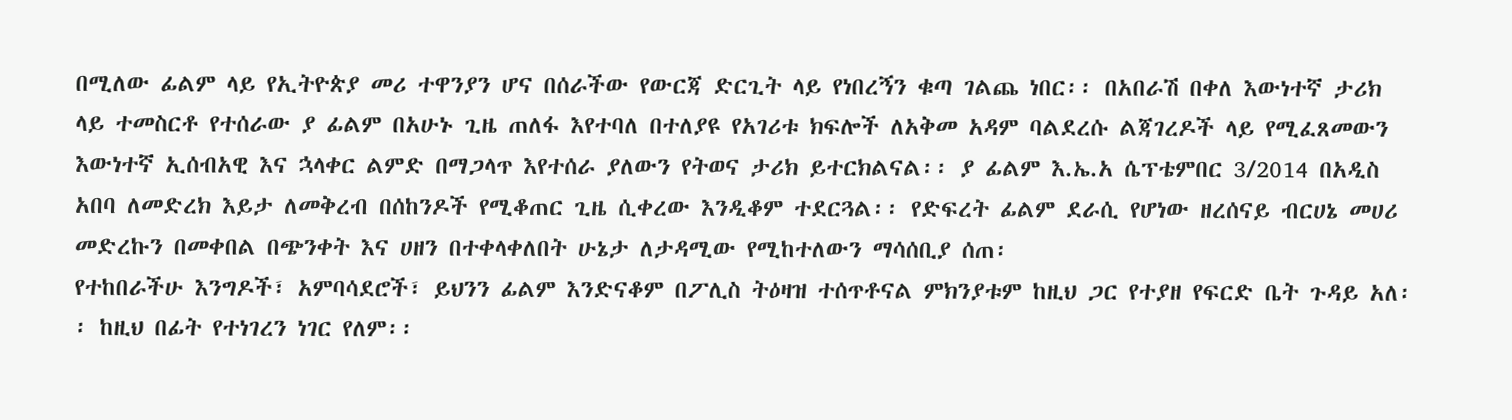በሚለው ፊልም ላይ የኢትዮጵያ መሪ ተዋንያን ሆና በሰራችው የውርጃ ድርጊት ላይ የነበረኝን ቁጣ ገልጨ ነበር፡፡ በአበራሽ በቀለ እውነተኛ ታሪክ ላይ ተመስርቶ የተሰራው ያ ፊልም በአሁኑ ጊዜ ጠለፋ እየተባለ በተለያዩ የአገሪቱ ክፍሎች ለአቅመ አዳም ባልደረሱ ልጃገረዶች ላይ የሚፈጸመውን እውነተኛ ኢሰብአዊ እና ኋላቀር ልምድ በማጋላጥ እየተሰራ ያለውን የትወና ታሪክ ይተርክልናል፡፡ ያ ፊልም እ.ኤ.አ ሴፕቴምበር 3/2014 በአዲስ አበባ ለመድረክ እይታ ለመቅረብ በሰከንዶች የሚቆጠር ጊዜ ሲቀረው እንዲቆም ተደርጓል፡፡ የድፍረት ፊልም ደራሲ የሆነው ዘረሰናይ ብርሀኔ መሀሪ መድረኩን በመቀበል በጭንቀት እና ሀዘን በተቀላቀለበት ሁኔታ ለታዳሚው የሚከተለውን ማሳሰቢያ ሰጠ፡
የተከበራችሁ እንግዶች፣ አምባሳደሮች፣ ይህንን ፊልም እንድናቆም በፖሊስ ትዕዛዝ ተሰጥቶናል ምክንያቱም ከዚህ ጋር የተያዘ የፍርድ ቤት ጉዳይ አለ፡፡ ከዚህ በፊት የተነገረን ነገር የለም፡፡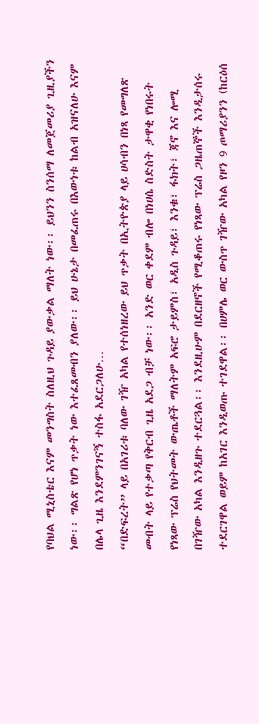የባህል ሚኒስቴር እናም መንግስት ስለዚህ ጉዳይ ያውቃል ማለት ነው፡፡ ይህንን ስንሰማ ለመጀመሪያ ጊዚያችን ነው፡፡ ግልጽ የሆነ ጥቃት ነው እተፈጸመብን ያለው፡፡ ይህ ሁኔታ በመፈጠሩ በእውነቱ ከልብ አዝናለሁ እናም በሌላ ጊዜ እንደምንገናኝ ተስፋ አደርጋለሁ…
“በድፍረት” ላይ በአገሪቱ ባለው ገዥ አካል የተሰነዘረው ይህ ጥቃት በኢትዮጵያ ላይ ሀሳብን በነጻ የመግለጽ መብት ላይ የተቃጣ የቅርብ ጊዜ አደጋ ብቻ ነው፡፡ አንድ ወር ቀደም ብሎ በነሀሴ ስድስት ታዋቂ የነበሩት የነጻው ፕሬስ የህትመት ውጤቶች ማለትም አፍሮ ታይምስ፣ አዲስ ጉዳይ፣ እንቁ፣ ፋክት፣ ጃኖ እና ሎሚ በገዥው አካል እንዲዘጉ ተደርጓል፡፡ እንደዚሁም በደርዘኖች የሚቆጠሩ የነጻው ፕሬስ ጋዜጠኞች እንዲታሰሩ ተደርገዋል ወይም ከአገር እንዲወጡ ተገደዋል፡፡ በሀምሌ ወር ውስጥ ገዥው አካል የዞን 9 ጦማሪያንን (ከርዕሰ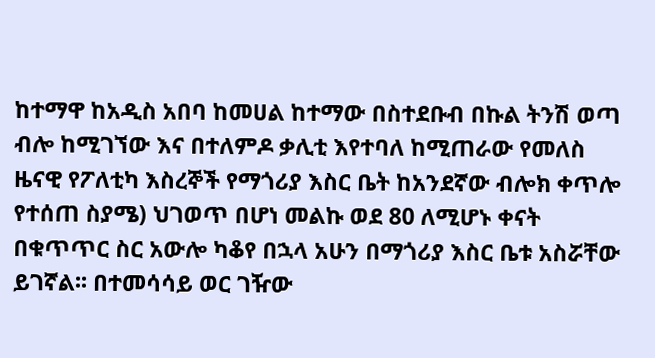ከተማዋ ከአዲስ አበባ ከመሀል ከተማው በስተደቡብ በኩል ትንሽ ወጣ ብሎ ከሚገኘው እና በተለምዶ ቃሊቲ እየተባለ ከሚጠራው የመለስ ዜናዊ የፖለቲካ እስረኞች የማጎሪያ እስር ቤት ከአንደኛው ብሎክ ቀጥሎ የተሰጠ ስያሜ) ህገወጥ በሆነ መልኩ ወደ 80 ለሚሆኑ ቀናት በቁጥጥር ስር አውሎ ካቆየ በኋላ አሁን በማጎሪያ እስር ቤቱ አስሯቸው ይገኛል፡፡ በተመሳሳይ ወር ገዥው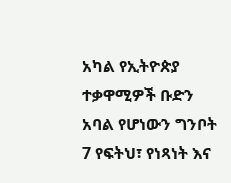አካል የኢትዮጵያ ተቃዋሚዎች ቡድን አባል የሆነውን ግንቦት 7 የፍትህ፣ የነጻነት እና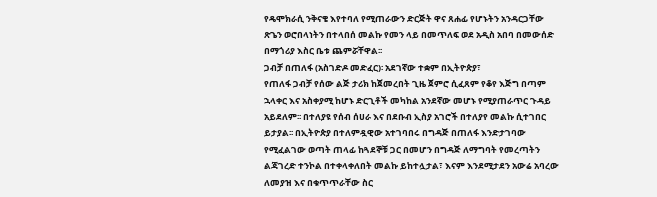የዴሞክራሲ ንቅናቄ እየተባለ የሚጠራውን ድርጅት ዋና ጸሐፊ የሆኑትን አንዳርጋቸው ጽጌን ወሮበላነትን በተላበሰ መልኩ የመን ላይ በመጥለፍ ወደ አዲስ አበባ በመውሰድ በማጎሪያ እስር ቤቱ ጨምሯቸዋል፡፡
ጋብቻ በጠለፋ (አስገድዶ መድፈር)፡ አደገኛው ተቋም በኢትዮጵያ፣
የጠለፋ ጋብቻ የሰው ልጅ ታሪክ ከጀመረበት ጊዜ ጀምሮ ሲፈጸም የቆየ እጅግ በጣም ኋላቀር እና አስቀያሚ ከሆኑ ድርጊቶች መካከል አንደኛው መሆኑ የሚያጠራጥር ጉዳይ አይደለም፡፡ በተለያዩ የሰብ ሰሀራ እና በደቡብ ኢስያ አገሮች በተለያየ መልኩ ሲተገበር ይታያል፡፡ በኢትዮጵያ በተለምዷዊው አተገባበሩ በግዳጅ በጠለፋ እንድታገባው የሚፈልገው ወጣት ጠላፊ ከጓደኞቹ ጋር በመሆን በግዳጅ ለማግባት የመረጣትን ልጃገረድ ተንኮል በተቀላቀለበት መልኩ ይከተሏታል፣ እናም እንደሚታደን አውሬ አባረው ለመያዝ እና በቁጥጥራቸው ስር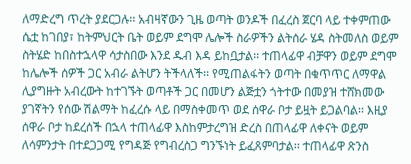ለማድረግ ጥረት ያደርጋሉ፡፡ አብዛኛውን ጊዜ ወጣት ወንዶች በፈረስ ጀርባ ላይ ተቀምጠው ሴቷ ከገበያ፣ ከትምህርት ቤት ወይም ደግሞ ሌሎች ስራዎችን ልትሰራ ሄዳ ስትመለስ ወይም ስትሄድ ከበስተኋላዋ ሳታስበው እንደ ዱብ እዳ ይከቧታል፡፡ ተጠላፊዋ ብቻዋን ወይም ደግሞ ከሌሎች ሰዎች ጋር አብራ ልትሆን ትችላለች፡፡ የሚጠልፋትን ወጣት በቁጥጥር ለማዋል ሊያግዙት አብረውት ከተገኙት ወጣቶች ጋር በመሆን ልጅቷን ጎትተው በመያዝ ተሸክመው ያገኛትን የሰው ሽልማት ከፈረሱ ላይ በማስቀመጥ ወደ ሰዋራ ቦታ ይዟት ይጋልባል፡፡ እዚያ ሰዋራ ቦታ ከደረሰች በኋላ ተጠላፊዋ እስከምታረግዝ ድረስ በጠላፊዋ ለቀናት ወይም ለሳምንታት በተደጋጋሚ የግዳጅ የግብረስጋ ግንኙነት ይፈጸምባታል፡፡ ተጠላፊዋ ጽንስ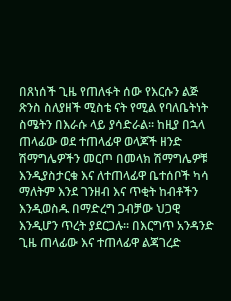በጸነሰች ጊዜ የጠለፋት ሰው የእርሱን ልጅ ጽንስ ስለያዘች ሚስቴ ናት የሚል የባለቤትነት ስሜትን በእራሱ ላይ ያሳድራል፡፡ ከዚያ በኋላ ጠላፊው ወደ ተጠላፊዋ ወላጆች ዘንድ ሽማግሌዎችን መርጦ በመላክ ሽማግሌዎቹ እንዲያስታርቁ እና ለተጠላፊዋ ቤተሰቦች ካሳ ማለትም እንደ ገንዘብ እና ጥቂት ከብቶችን እንዲወስዱ በማድረግ ጋብቻው ህጋዊ እንዲሆን ጥረት ያደርጋሉ፡፡ በእርግጥ አንዳንድ ጊዜ ጠላፊው እና ተጠላፊዋ ልጃገረድ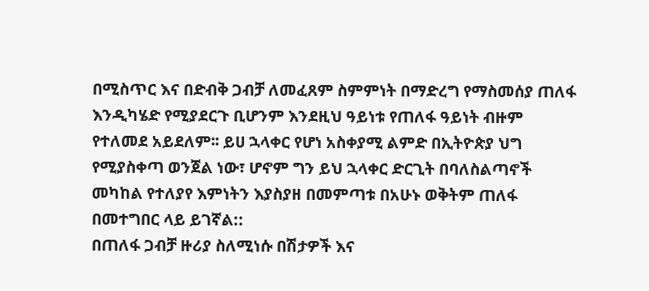በሚስጥር እና በድብቅ ጋብቻ ለመፈጸም ስምምነት በማድረግ የማስመሰያ ጠለፋ እንዲካሄድ የሚያደርጉ ቢሆንም እንደዚህ ዓይነቱ የጠለፋ ዓይነት ብዙም የተለመደ አይደለም፡፡ ይሀ ኋላቀር የሆነ አስቀያሚ ልምድ በኢትዮጵያ ህግ የሚያስቀጣ ወንጀል ነው፣ ሆኖም ግን ይህ ኋላቀር ድርጊት በባለስልጣኖች መካከል የተለያየ እምነትን እያስያዘ በመምጣቱ በአሁኑ ወቅትም ጠለፋ በመተግበር ላይ ይገኛል::
በጠለፋ ጋብቻ ዙሪያ ስለሚነሱ በሽታዎች እና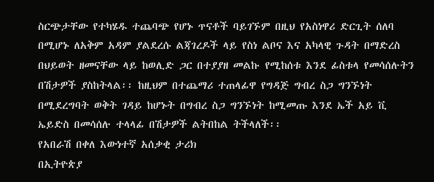ስርጭታቸው የተካሄዱ ተጨባጭ የሆኑ ጥናቶች ባይገኙም በዚህ የአስነዋሪ ድርጊት ሰለባ በሚሆኑ ለአቅም አዳም ያልደረሱ ልጃገረዶች ላይ የስነ ልቦና እና አካላዊ ጉዳት በማድረስ በህይወት ዘመናቸው ላይ ከወሊድ ጋር በተያያዘ መልኩ የሚከሰቱ እንደ ፊስቱላ የመሳሰሉትን በሽታዎች ያስከትላል፡፡ ከዚህም በተጨማሪ ተጠላፊዋ የግዳጅ ግብረ ስጋ ግንኙነት በሚደረግባት ወቅት ገዳይ ከሆኑት በግብረ ስጋ ግንኙነት ከሚመጡ እንደ ኤች አይ ቪ ኤይድስ በመሳሰሉ ተላላፊ በሽታዎች ልትበከል ትችላለች፡፡
የአበራሽ በቀለ እውነተኛ አሰቃቂ ታሪክ
በኢትዮጵያ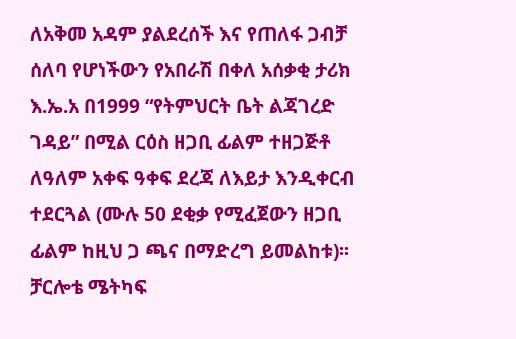ለአቅመ አዳም ያልደረሰች እና የጠለፋ ጋብቻ ሰለባ የሆነችውን የአበራሽ በቀለ አሰቃቂ ታሪክ እ.ኤ.አ በ1999 “የትምህርት ቤት ልጃገረድ ገዳይ” በሚል ርዕስ ዘጋቢ ፊልም ተዘጋጅቶ ለዓለም አቀፍ ዓቀፍ ደረጃ ለእይታ እንዲቀርብ ተደርጓል (ሙሉ 50 ደቂቃ የሚፈጀውን ዘጋቢ ፊልም ከዚህ ጋ ጫና በማድረግ ይመልከቱ)፡፡ ቻርሎቴ ሜትካፍ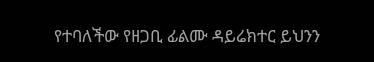የተባለችው የዘጋቢ ፊልሙ ዳይሬክተር ይህንን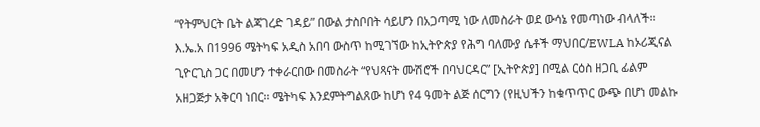“የትምህርት ቤት ልጃገረድ ገዳይ” በውል ታስቦበት ሳይሆን በአጋጣሚ ነው ለመስራት ወደ ውሳኔ የመጣነው ብላለች፡፡ እ.ኤ.አ በ1996 ሜትካፍ አዲስ አበባ ውስጥ ከሚገኘው ከኢትዮጵያ የሕግ ባለሙያ ሴቶች ማህበር/EWLA ከኦሪጂናል ጊዮርጊስ ጋር በመሆን ተቀራርበው በመስራት “የህጻናት ሙሽሮች በባህርዳር” [ኢትዮጵያ] በሚል ርዕስ ዘጋቢ ፊልም አዘጋጅታ አቅርባ ነበር፡፡ ሜትካፍ እንደምትግልጸው ከሆነ የ4 ዓመት ልጅ ሰርግን (የዚህችን ከቁጥጥር ውጭ በሆነ መልኩ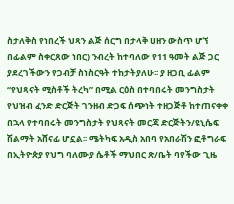ስታለቅስ የነበረች ህጻን ልጅ ሰርግ በታላቅ ሀዘን ውስጥ ሆኘ በፊልም ስቀርጸው ነበር) ንብረት ከተባለው የ11 ዓመት ልጅ ጋር ያደረገችውን የጋብቻ ስነስርዓት ተከታትያለሁ፡፡ ያ ዘጋቢ ፊልም “የህጻናት ሚስቶች ትረካ” በሚል ርዕስ በተባበሩት መንግስታት የህዝብ ፈንድ ድርጅት ገንዘብ ድጋፍ ሰጭነት ተዘጋጅቶ ከተጠናቀቀ በኋላ የተባበሩት መንግስታት የህጻናት መርጃ ድርጅትን/ዩኒሴፍ ሽልማት አሸናፊ ሆኗል፡፡ ሜትካፍ አዲስ አበባ የአበራሽን ፎቶግራፍ በኢትዮጵያ የህግ ባለሙያ ሴቶች ማህበር ጽ/ቤት ባየችው ጊዜ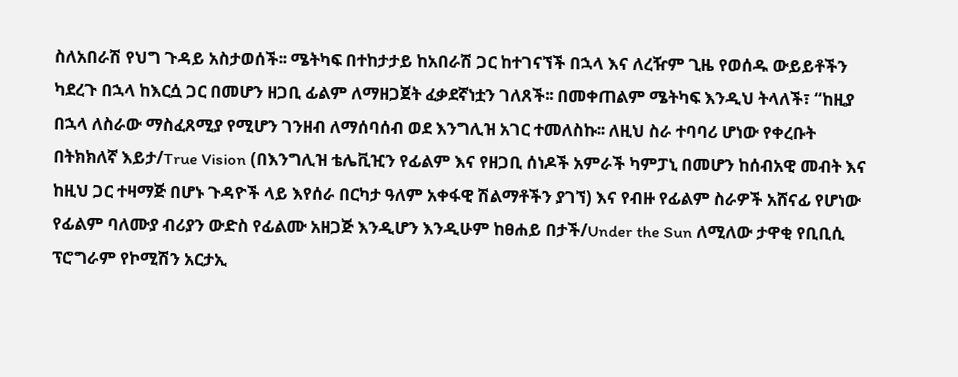ስለአበራሽ የህግ ጉዳይ አስታወሰች፡፡ ሜትካፍ በተከታታይ ከአበራሽ ጋር ከተገናኘች በኋላ እና ለረዥም ጊዜ የወሰዱ ውይይቶችን ካደረጉ በኋላ ከእርሷ ጋር በመሆን ዘጋቢ ፊልም ለማዘጋጀት ፈቃደኛነቷን ገለጸች፡፡ በመቀጠልም ሜትካፍ እንዲህ ትላለች፣ “ከዚያ በኋላ ለስራው ማስፈጸሚያ የሚሆን ገንዘብ ለማሰባሰብ ወደ እንግሊዝ አገር ተመለስኩ፡፡ ለዚህ ስራ ተባባሪ ሆነው የቀረቡት በትክክለኛ እይታ/True Vision (በእንግሊዝ ቴሌቪዢን የፊልም እና የዘጋቢ ሰነዶች አምራች ካምፓኒ በመሆን ከሰብአዊ መብት እና ከዚህ ጋር ተዛማጅ በሆኑ ጉዳዮች ላይ እየሰራ በርካታ ዓለም አቀፋዊ ሽልማቶችን ያገኘ) እና የብዙ የፊልም ስራዎች አሸናፊ የሆነው የፊልም ባለሙያ ብሪያን ውድስ የፊልሙ አዘጋጅ እንዲሆን እንዲሁም ከፀሐይ በታች/Under the Sun ለሚለው ታዋቂ የቢቢሲ ፕሮግራም የኮሚሽን አርታኢ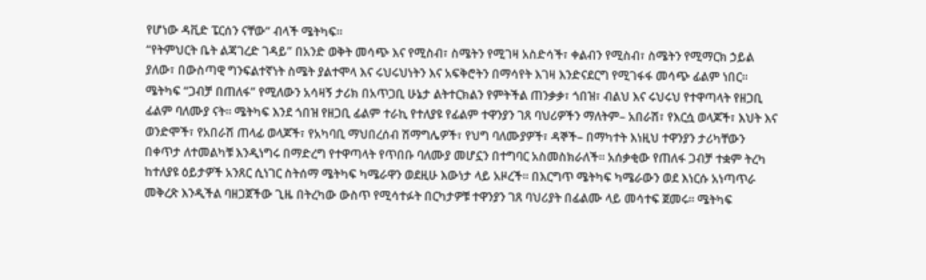የሆነው ዳቪድ ፔርሰን ናቸው“ ብላች ሜትካፍ፡፡
“የትምህርት ቤት ልጃገረድ ገዳይ” በአንድ ወቅት መሳጭ እና የሚስብ፣ ስሜትን የሚገዛ አስድሳች፣ ቀልብን የሚስብ፣ ስሜትን የሚማርክ ኃይል ያለው፣ በውስጣዊ ግንፍልተኛነት ስሜት ያልተሞላ እና ሩህሩህነትን እና አፍቅሮትን በማሳየት እገዛ እንድናደርግ የሚገፋፋ መሳጭ ፊልም ነበር፡፡ ሜትካፍ “ጋብቻ በጠለፋ” የሚለውን አሳዛኝ ታሪክ በአጥጋቢ ሁኔታ ልትተርክልን የምትችል ጠንቃቃ፣ ጎበዝ፣ ብልህ እና ሩህሩህ የተዋጣላት የዘጋቢ ፊልም ባለሙያ ናት፡፡ ሜትካፍ እንደ ጎበዝ የዘጋቢ ፊልም ተራኪ የተለያዩ የፊልም ተዋንያን ገጸ ባህሪዎችን ማለትም– አበራሽ፣ የእርሷ ወላጆች፣ እህት እና ወንድሞች፣ የአበራሽ ጠላፊ ወላጆች፣ የአካባቢ ማህበረሰብ ሽማግሌዎች፣ የህግ ባለሙያዎች፣ ዳኞች– በማካተት እነዚህ ተዋንያን ታሪካቸውን በቀጥታ ለተመልካቹ እንዲነግሩ በማድረግ የተዋጣላት የጥበቡ ባለሙያ መሆኗን በተግባር አስመስክራለች፡፡ አሰቃቂው የጠለፋ ጋብቻ ተቋም ትረካ ከተለያዩ ዕይታዎች አንጸር ሲነገር ስትሰማ ሜትካፍ ካሜራዋን ወደዚሁ እውነታ ላይ አዞረች፡፡ በእርግጥ ሜትካፍ ካሜራውን ወደ እነርሱ አነጣጥራ መቅረጽ እንዲችል ባዘጋጀችው ጊዜ በትረካው ውስጥ የሚሳተፉት በርካታዎቹ ተዋንያን ገጸ ባህሪያት በፊልሙ ላይ መሳተፍ ጀመሩ፡፡ ሜትካፍ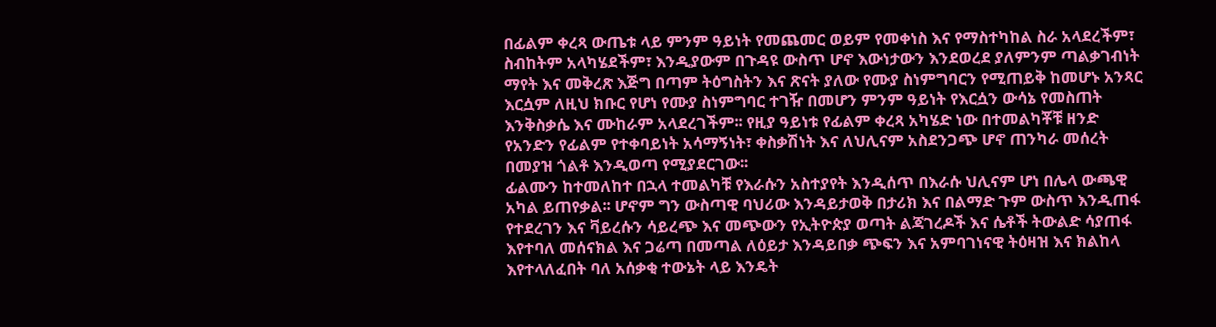በፊልም ቀረጻ ውጤቱ ላይ ምንም ዓይነት የመጨመር ወይም የመቀነስ እና የማስተካከል ስራ አላደረችም፣ ስብከትም አላካሄደችም፣ እንዲያውም በጉዳዩ ውስጥ ሆኖ እውነታውን እንደወረደ ያለምንም ጣልቃገብነት ማየት እና መቅረጽ እጅግ በጣም ትዕግስትን እና ጽናት ያለው የሙያ ስነምግባርን የሚጠይቅ ከመሆኑ አንጻር እርሷም ለዚህ ክቡር የሆነ የሙያ ስነምግባር ተገዥ በመሆን ምንም ዓይነት የእርሷን ውሳኔ የመስጠት እንቅስቃሴ እና ሙከራም አላደረገችም፡፡ የዚያ ዓይነቱ የፊልም ቀረጻ አካሄድ ነው በተመልካቾቹ ዘንድ የአንድን የፊልም የተቀባይነት አሳማኝነት፣ ቀስቃሽነት እና ለህሊናም አስደንጋጭ ሆኖ ጠንካራ መሰረት በመያዝ ጎልቶ እንዲወጣ የሚያደርገው፡፡
ፊልሙን ከተመለከተ በኋላ ተመልካቹ የእራሱን አስተያየት እንዲሰጥ በእራሱ ህሊናም ሆነ በሌላ ውጫዊ አካል ይጠየቃል፡፡ ሆኖም ግን ውስጣዊ ባህሪው እንዳይታወቅ በታሪክ እና በልማድ ጉም ውስጥ እንዲጠፋ የተደረገን እና ቫይረሱን ሳይረጭ እና መጭውን የኢትዮጵያ ወጣት ልጃገረዶች እና ሴቶች ትውልድ ሳያጠፋ እየተባለ መሰናክል እና ጋሬጣ በመጣል ለዕይታ እንዳይበቃ ጭፍን እና አምባገነናዊ ትዕዛዝ እና ክልከላ እየተላለፈበት ባለ አሰቃቂ ተውኔት ላይ እንዴት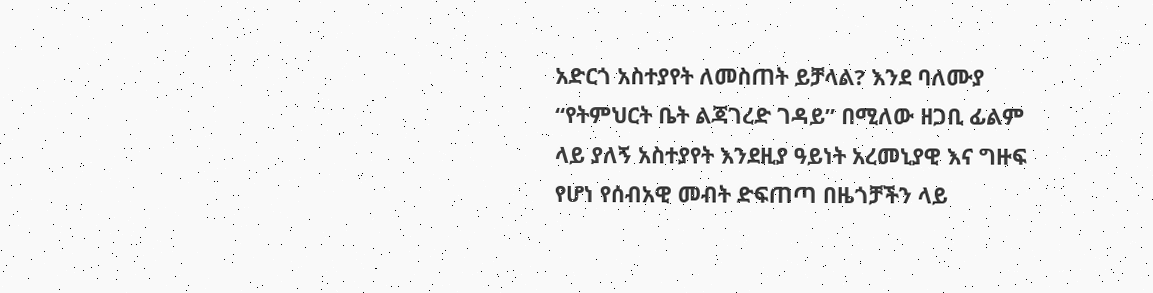አድርጎ አስተያየት ለመስጠት ይቻላል? እንደ ባለሙያ “የትምህርት ቤት ልጃገረድ ገዳይ” በሚለው ዘጋቢ ፊልም ላይ ያለኝ አስተያየት እንደዚያ ዓይነት አረመኒያዊ እና ግዙፍ የሆነ የሰብአዊ መብት ድፍጠጣ በዜጎቻችን ላይ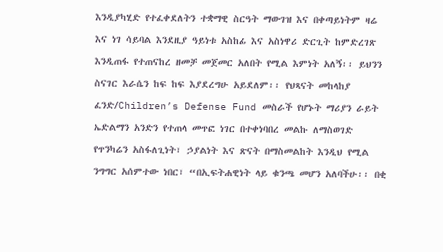እንዲያካሂድ የተፈቀደለትን ተቋማዊ ስርዓት ማውገዝ እና በቀጣይነትም ዛሬ እና ነገ ሳይባል እንደዚያ ዓይነቱ አስከፊ እና አስነዋሪ ድርጊት ከምድረገጽ እንዲጠፋ የተጠናከረ ዘመቻ መጀመር አለበት የሚል እምነት አለኝ፡፡ ይህንን ስናገር እራሴን ከፍ ከፍ እያደረግሁ አይደለም፡፡ የህጻናት መከላከያ ፈንድ/Children’s Defense Fund መስራች የሆኑት ማሪያን ራይት ኤድልማን አንድን የተጠላ መጥፎ ነገር በተቀነባበረ መልኩ ለማስወገድ የጥንካሬን አስፋለጊነት፣ ኃያልነት እና ጽናት በማስመልከት እንዲህ የሚል ንግግር አሰምተው ነበር፣ “በኢፍትሐዊነት ላይ ቁንጫ መሆን አለባችሁ፡፡ በቂ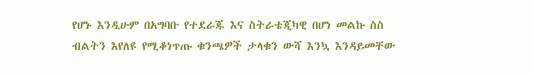የሆኑ እንዲሁም በአግባቡ የተደራጁ እና ስትራቴጂካዊ በሆነ መልኩ ስስ ብልትን እየለዩ የሚቆነጥጡ ቁንጫዎች ታላቁን ውሻ እንኳ እንዳይመቸው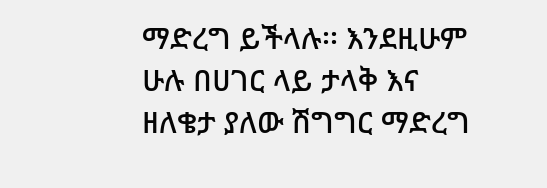ማድረግ ይችላሉ፡፡ እንደዚሁም ሁሉ በሀገር ላይ ታላቅ እና ዘለቄታ ያለው ሽግግር ማድረግ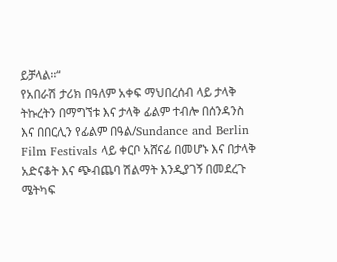ይቻላል፡፡“
የአበራሽ ታሪክ በዓለም አቀፍ ማህበረሰብ ላይ ታላቅ ትኩረትን በማግኘቱ እና ታላቅ ፊልም ተብሎ በሰንዳንስ እና በበርሊን የፊልም በዓል/Sundance and Berlin Film Festivals ላይ ቀርቦ አሸናፊ በመሆኑ እና በታላቅ አድናቆት እና ጭብጨባ ሽልማት እንዲያገኝ በመደረጉ ሜትካፍ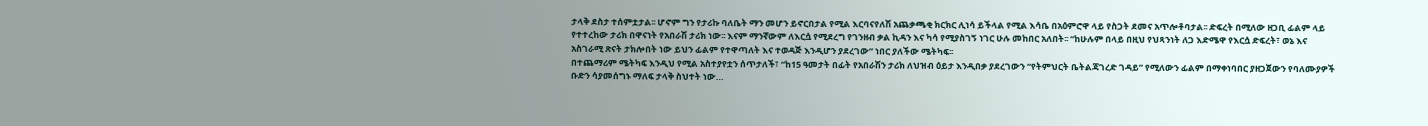ታላቅ ደስታ ተሰምቷታል፡፡ ሆኖም ግን የታሪኩ ባለቤት ማን መሆን ይኖርበታል የሚል እርባናየለሽ አጨቃጫቂ ክርክር ሊነሳ ይችላል የሚል እሳቤ በአዕምሮዋ ላይ የስጋት ደመና አጥሎቶባታል፡፡ ድፍረት በሚለው ዘጋቢ ፊልም ላይ የተተረከው ታሪክ በዋናነት የአበራሽ ታሪክ ነው፡፡ እናም ማንኛውም ለእርሷ የሚደረግ የገንዘብ ቃል ኪዳን እና ካሳ የሚያስገኝ ነገር ሁሉ መከበር አለበት፡፡ “ከሁሉም በላይ በዚህ የህጻንነት ለጋ እድሜዋ የእርሷ ድፍረት፣ ወኔ እና አስገራሚ ጽናት ታክሎበት ነው ይህን ፊልም የተዋጣለት እና ተወዳጅ እንዲሆን ያደረገው” ነበር ያለችው ሜትካፍ፡፡
በተጨማሪም ሜትካፍ እንዲህ የሚል አስተያየቷን ሰጥታለች፣ “ከ15 ዓመታት በፊት የአበራሽን ታሪክ ለህዝብ ዕይታ እንዲበቃ ያደረገውን “የትምህርት ቤትልጃገረድ ገዳይ” የሚለውን ፊልም በማቀነባበር ያዘጋጀውን የባለሙያዎች ቡድን ሳያመሰግኑ ማለፍ ታላቅ ስህተት ነው…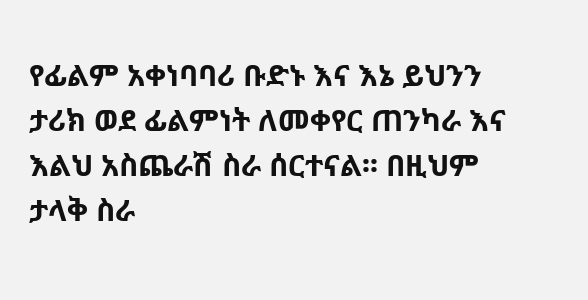የፊልም አቀነባባሪ ቡድኑ እና እኔ ይህንን ታሪክ ወደ ፊልምነት ለመቀየር ጠንካራ እና እልህ አስጨራሽ ስራ ሰርተናል፡፡ በዚህም ታላቅ ስራ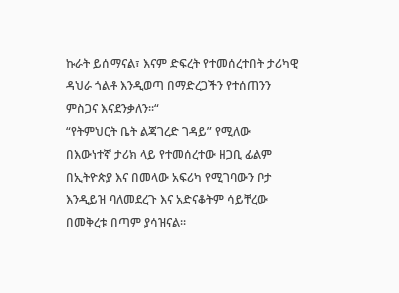ኩራት ይሰማናል፣ እናም ድፍረት የተመሰረተበት ታሪካዊ ዳህራ ጎልቶ እንዲወጣ በማድረጋችን የተሰጠንን ምስጋና እናደንቃለን፡፡“
“የትምህርት ቤት ልጃገረድ ገዳይ” የሚለው በእውነተኛ ታሪክ ላይ የተመሰረተው ዘጋቢ ፊልም በኢትዮጵያ እና በመላው አፍሪካ የሚገባውን ቦታ እንዲይዝ ባለመደረጉ እና አድናቆትም ሳይቸረው በመቅረቱ በጣም ያሳዝናል፡፡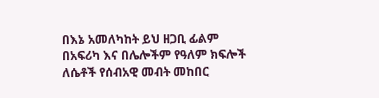በእኔ አመለካከት ይህ ዘጋቢ ፊልም በአፍሪካ እና በሌሎችም የዓለም ክፍሎች ለሴቶች የሰብአዊ መብት መከበር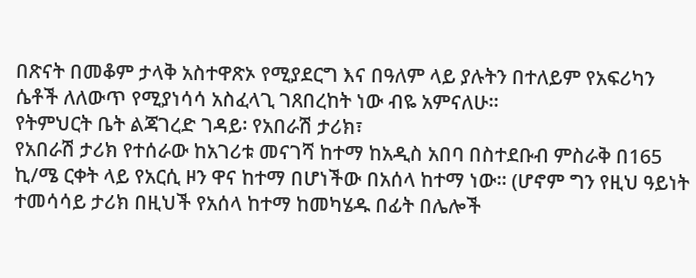በጽናት በመቆም ታላቅ አስተዋጽኦ የሚያደርግ እና በዓለም ላይ ያሉትን በተለይም የአፍሪካን ሴቶች ለለውጥ የሚያነሳሳ አስፈላጊ ገጸበረከት ነው ብዬ አምናለሁ፡፡
የትምህርት ቤት ልጃገረድ ገዳይ፡ የአበራሽ ታሪክ፣
የአበራሽ ታሪክ የተሰራው ከአገሪቱ መናገሻ ከተማ ከአዲስ አበባ በስተደቡብ ምስራቅ በ165 ኪ/ሜ ርቀት ላይ የአርሲ ዞን ዋና ከተማ በሆነችው በአሰላ ከተማ ነው፡፡ (ሆኖም ግን የዚህ ዓይነት ተመሳሳይ ታሪክ በዚህች የአሰላ ከተማ ከመካሄዱ በፊት በሌሎች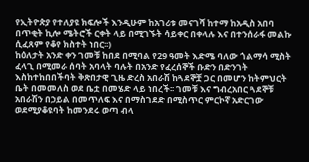የኢትዮጵያ የተለያዩ ክፍሎች እንዲሁም ከአገሪቱ መናገሻ ከተማ ከአዲስ አበባ በጥቂት ኪሎ ሜትሮች ርቀት ላይ በሚገኙት ሳይቀር በቀላሉ እና በተንሰራፋ መልኩ ሲፈጸም የቆየ ክስተት ነበር፡፡)
ከዕለታት አንድ ቀን ገመቹ ከበደ በሚባል የ29 ዓመት እድሜ ባለው ጎልማሳ ሚስት ፈላጊ በሚመራ ሰባት አባላት ባሉት በአንድ የፈረሰኞች ቡድን በድንገት እስከተከበበችባት ቅጽበታዊ ጊዜ ድረስ አበራሽ ከጓደኞቿ ጋር በመሆን ከትምህርት ቤት በመመለስ ወደ ቤቷ በመሄድ ላይ ነበረች፡፡ ገመቹ እና ግብረአበር ጓደኞቹ አበራሽን በኃይል በመጥለፍ እና በማስገደድ በሚስጥር ምርኮኛ አድርገው ወደሚያቆዩባት ከመንደሩ ወጣ ብላ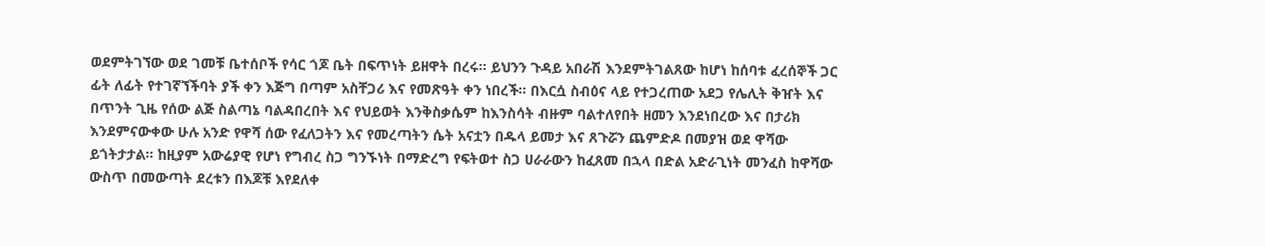ወደምትገኘው ወደ ገመቹ ቤተሰቦች የሳር ጎጆ ቤት በፍጥነት ይዘዋት በረሩ፡፡ ይህንን ጉዳይ አበራሽ እንደምትገልጸው ከሆነ ከሰባቱ ፈረሰኞች ጋር ፊት ለፊት የተገኛኘችባት ያች ቀን እጅግ በጣም አስቸጋሪ እና የመጽዓት ቀን ነበረች፡፡ በእርሷ ስብዕና ላይ የተጋረጠው አደጋ የሌሊት ቅዠት እና በጥንት ጊዜ የሰው ልጅ ስልጣኔ ባልዳበረበት እና የህይወት እንቅስቃሴም ከእንስሳት ብዙም ባልተለየበት ዘመን እንደነበረው እና በታሪክ እንደምናውቀው ሁሉ አንድ የዋሻ ሰው የፈለጋትን እና የመረጣትን ሴት አናቷን በዱላ ይመታ እና ጸጉሯን ጨምድዶ በመያዝ ወደ ዋሻው ይጎትታታል፡፡ ከዚያም አውሬያዊ የሆነ የግብረ ስጋ ግንኙነት በማድረግ የፍትወተ ስጋ ሀራራውን ከፈጸመ በኋላ በድል አድራጊነት መንፈስ ከዋሻው ውስጥ በመውጣት ደረቱን በእጆቹ እየደለቀ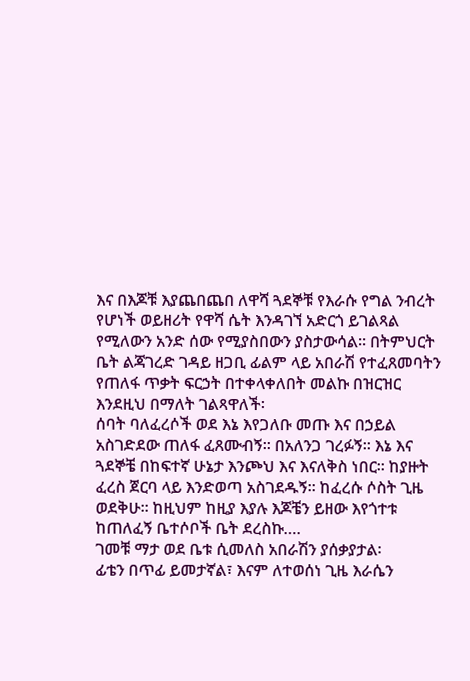እና በእጆቹ እያጨበጨበ ለዋሻ ጓደኞቹ የእራሱ የግል ንብረት የሆነች ወይዘሪት የዋሻ ሴት እንዳገኘ አድርጎ ይገልጻል የሚለውን አንድ ሰው የሚያስበውን ያስታውሳል፡፡ በትምህርት ቤት ልጃገረድ ገዳይ ዘጋቢ ፊልም ላይ አበራሽ የተፈጸመባትን የጠለፋ ጥቃት ፍርኃት በተቀላቀለበት መልኩ በዝርዝር እንደዚህ በማለት ገልጻዋለች፡
ሰባት ባለፈረሶች ወደ እኔ እየጋለቡ መጡ እና በኃይል አስገድደው ጠለፋ ፈጸሙብኝ፡፡ በአለንጋ ገረፉኝ፡፡ እኔ እና ጓደኞቼ በከፍተኛ ሁኔታ እንጮህ እና እናለቅስ ነበር፡፡ ከያዙት ፈረስ ጀርባ ላይ እንድወጣ አስገደዱኝ፡፡ ከፈረሱ ሶስት ጊዜ ወደቅሁ፡፡ ከዚህም ከዚያ እያሉ እጆቼን ይዘው እየጎተቱ ከጠለፈኝ ቤተሶቦች ቤት ደረስኩ….
ገመቹ ማታ ወደ ቤቱ ሲመለስ አበራሽን ያሰቃያታል፡
ፊቴን በጥፊ ይመታኛል፣ እናም ለተወሰነ ጊዜ እራሴን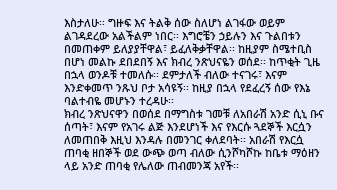እስታለሁ፡፡ ግዙፍ እና ትልቅ ሰው ስለሆነ ልገፋው ወይም ልገዳደረው አልችልም ነበር፡፡ እግሮቼን ኃይሉን እና ጉልበቱን በመጠቀም ይለያያቸዋል፣ ይፈለቅቃቸዋል፡፡ ከዚያም ስሜተቢስ በሆነ መልኩ ደበደበኝ እና ክብረ ንጽህናዬን ወሰደ፡፡ ከጥቂት ጊዜ በኋላ ወንዶቹ ተመለሱ፡፡ ደምታለች ብለው ተናገሩ፣ እናም እንድቀመጥ ንጹህ ቦታ አሳዩኝ፡፡ ከዚያ በኋላ የደፈረኝ ሰው የእኔ ባልተብዬ መሆኑን ተረዳሁ፡፡
ክብረ ንጽህናዋን በወሰደ በማግስቱ ገመቹ ለአበራሽ አንድ ሲኒ ቡና ሰጣት፣ እናም የአገሩ ልጅ እንደሆነች እና የእርሱ ጓደኞች እርሷን ለመጠበቅ እዚህ እንዳሉ በመንገር ቀለደባት፡፡ አበራሽ የእርሷ ጠባቂ ዘበኞች ወደ ውጭ ወጣ ብለው ሲንሾካሾኩ ከቤቱ ማዕዘን ላይ አንድ ጠባቂ የሌለው ጠብመንጃ አየች፡፡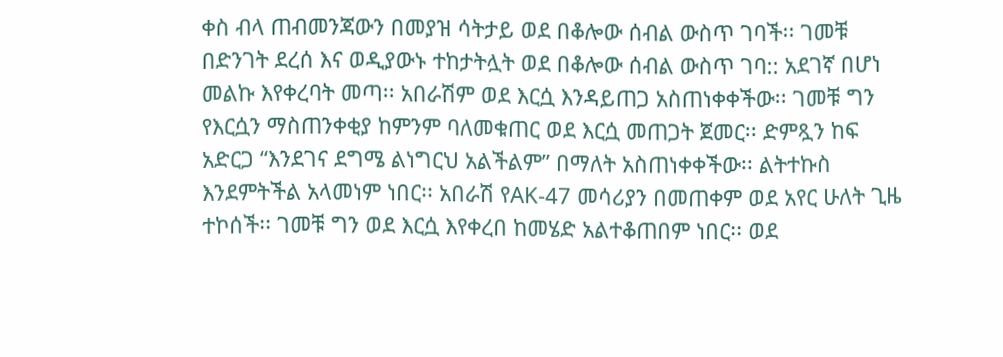ቀስ ብላ ጠብመንጃውን በመያዝ ሳትታይ ወደ በቆሎው ሰብል ውስጥ ገባች፡፡ ገመቹ በድንገት ደረሰ እና ወዲያውኑ ተከታትሏት ወደ በቆሎው ሰብል ውስጥ ገባ:: አደገኛ በሆነ መልኩ እየቀረባት መጣ፡፡ አበራሽም ወደ እርሷ እንዳይጠጋ አስጠነቀቀችው፡፡ ገመቹ ግን የእርሷን ማስጠንቀቂያ ከምንም ባለመቁጠር ወደ እርሷ መጠጋት ጀመር፡፡ ድምጿን ከፍ አድርጋ “እንደገና ደግሜ ልነግርህ አልችልም” በማለት አስጠነቀቀችው፡፡ ልትተኩስ እንደምትችል አላመነም ነበር፡፡ አበራሽ የAK-47 መሳሪያን በመጠቀም ወደ አየር ሁለት ጊዜ ተኮሰች፡፡ ገመቹ ግን ወደ እርሷ እየቀረበ ከመሄድ አልተቆጠበም ነበር፡፡ ወደ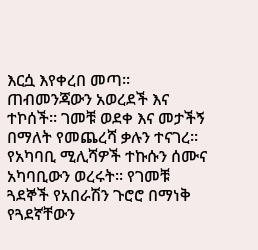እርሷ እየቀረበ መጣ፡፡ ጠብመንጃውን አወረደች እና ተኮሰች፡፡ ገመቹ ወደቀ እና መታችኝ በማለት የመጨረሻ ቃሉን ተናገረ፡፡ የአካባቢ ሚሊሻዎች ተኩሱን ሰሙና አካባቢውን ወረሩት፡፡ የገመቹ ጓደኞች የአበራሽን ጉሮሮ በማነቅ የጓደኛቸውን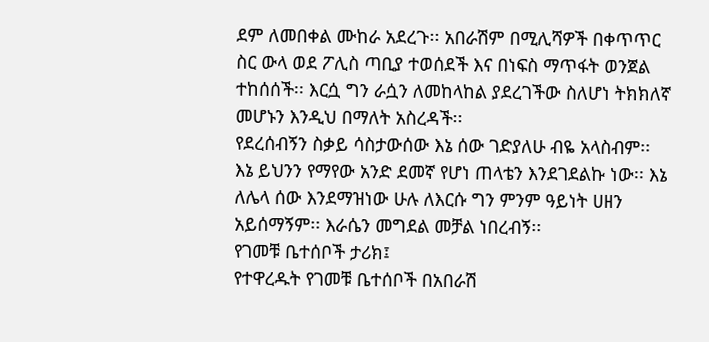ደም ለመበቀል ሙከራ አደረጉ፡፡ አበራሽም በሚሊሻዎች በቀጥጥር ስር ውላ ወደ ፖሊስ ጣቢያ ተወሰደች እና በነፍስ ማጥፋት ወንጀል ተከሰሰች፡፡ እርሷ ግን ራሷን ለመከላከል ያደረገችው ስለሆነ ትክክለኛ መሆኑን እንዲህ በማለት አስረዳች፡፡
የደረሰብኝን ስቃይ ሳስታውሰው እኔ ሰው ገድያለሁ ብዬ አላስብም፡፡ እኔ ይህንን የማየው አንድ ደመኛ የሆነ ጠላቴን እንደገደልኩ ነው፡፡ እኔ ለሌላ ሰው እንደማዝነው ሁሉ ለእርሱ ግን ምንም ዓይነት ሀዘን አይሰማኝም፡፡ እራሴን መግደል መቻል ነበረብኝ፡፡
የገመቹ ቤተሰቦች ታሪክ፤
የተዋረዱት የገመቹ ቤተሰቦች በአበራሽ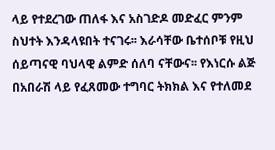ላይ የተደረገው ጠለፋ እና አስገድዶ መድፈር ምንም ስህተት እንዳላዩበት ተናገሩ፡፡ እራሳቸው ቤተሰቦቹ የዚህ ሰይጣናዊ ባህላዊ ልምድ ሰለባ ናቸውና፡፡ የእነርሱ ልጅ በአበራሽ ላይ የፈጸመው ተግባር ትክክል እና የተለመደ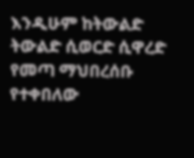እንዲሁም ከትውልድ ትውልድ ሲወርድ ሲዋረድ የመጣ ማህበረሰቡ የተቀበለው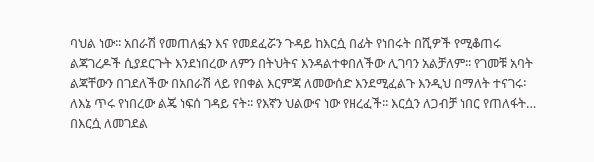ባህል ነው፡፡ አበራሽ የመጠለፏን እና የመደፈሯን ጉዳይ ከእርሷ በፊት የነበሩት በሺዎች የሚቆጠሩ ልጃገረዶች ሲያደርጉት እንደነበረው ለምን በትህትና እንዳልተቀበለችው ሊገባን አልቻለም፡፡ የገመቹ አባት ልጃቸውን በገደለችው በአበራሽ ላይ የበቀል እርምጃ ለመውሰድ እንደሚፈልጉ እንዲህ በማለት ተናገሩ፡
ለእኔ ጥሩ የነበረው ልጄ ነፍሰ ገዳይ ናት፡፡ የእኛን ህልውና ነው የዘረፈች፡፡ እርሷን ለጋብቻ ነበር የጠለፋት… በእርሷ ለመገደል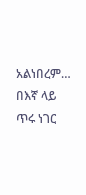አልነበረም… በእኛ ላይ ጥሩ ነገር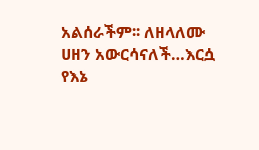አልሰራችም፡፡ ለዘላለሙ ሀዘን አውርሳናለች…እርሷ የእኔ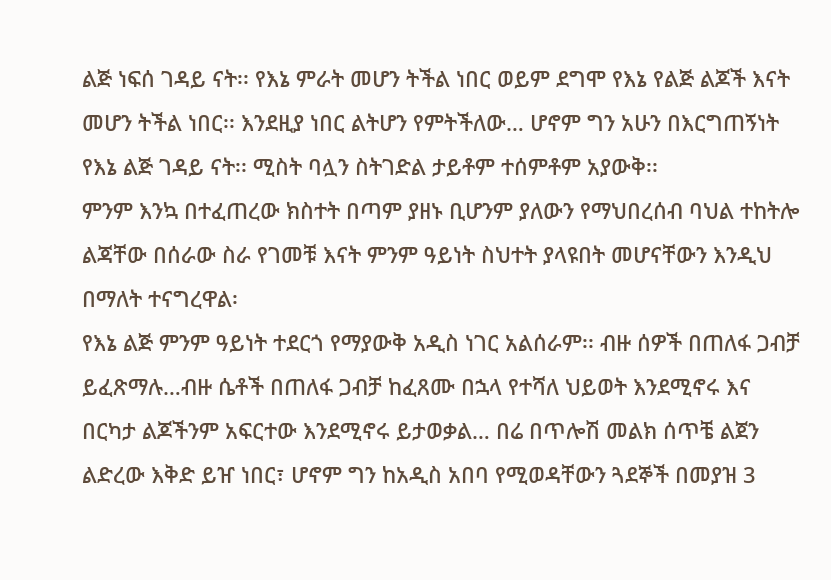ልጅ ነፍሰ ገዳይ ናት፡፡ የእኔ ምራት መሆን ትችል ነበር ወይም ደግሞ የእኔ የልጅ ልጆች እናት መሆን ትችል ነበር፡፡ እንደዚያ ነበር ልትሆን የምትችለው… ሆኖም ግን አሁን በእርግጠኝነት የእኔ ልጅ ገዳይ ናት፡፡ ሚስት ባሏን ስትገድል ታይቶም ተሰምቶም አያውቅ፡፡
ምንም እንኳ በተፈጠረው ክስተት በጣም ያዘኑ ቢሆንም ያለውን የማህበረሰብ ባህል ተከትሎ ልጃቸው በሰራው ስራ የገመቹ እናት ምንም ዓይነት ስህተት ያላዩበት መሆናቸውን እንዲህ በማለት ተናግረዋል፡
የእኔ ልጅ ምንም ዓይነት ተደርጎ የማያውቅ አዲስ ነገር አልሰራም፡፡ ብዙ ሰዎች በጠለፋ ጋብቻ ይፈጽማሉ…ብዙ ሴቶች በጠለፋ ጋብቻ ከፈጸሙ በኋላ የተሻለ ህይወት እንደሚኖሩ እና በርካታ ልጆችንም አፍርተው እንደሚኖሩ ይታወቃል… በሬ በጥሎሽ መልክ ሰጥቼ ልጀን ልድረው እቅድ ይዠ ነበር፣ ሆኖም ግን ከአዲስ አበባ የሚወዳቸውን ጓደኞች በመያዝ 3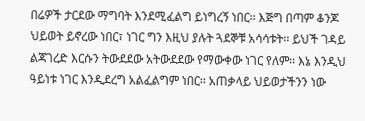በሬዎች ታርደው ማግባት እንደሚፈልግ ይነግረኝ ነበር፡፡ እጅግ በጣም ቆንጆ ህይወት ይኖረው ነበር፣ ነገር ግን እዚህ ያሉት ጓደኞቹ አሳሳቱት፡፡ ይህች ገዳይ ልጃገረድ እርሱን ትውደደው አትውደደው የማውቀው ነገር የለም፡፡ እኔ እንዲህ ዓይነቱ ነገር እንዲደረግ አልፈልግም ነበር፡፡ አጠቃላይ ህይወታችንን ነው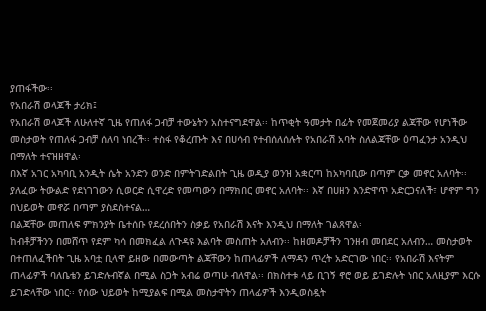ያጠፋችው፡፡
የአበራሽ ወላጆች ታሪክ፤
የአበራሽ ወላጆች ለሁለተኛ ጊዜ የጠለፋ ጋብቻ ተውኔትን አስተናግደዋል፡፡ ከጥቂት ዓመታት በፊት የመጀመሪያ ልጃቸው የሆነችው መስታወት የጠለፋ ጋብቻ ሰለባ ነበረች፡፡ ተስፋ የቆረጡት እና በሀሳብ የተብሰለሰሉት የአበራሽ አባት ስለልጃቸው ዕጣፈንታ አንዲህ በማለት ተናዝዘዋል፡
በእኛ አገር አካባቢ አንዲት ሴት አንድን ወንድ በምትገድልበት ጊዜ ወዲያ ወንዝ አቋርጣ ከአካባቢው በጣም ርቃ መኖር አለባት፡፡ ያለፈው ትውልድ የደነገገውን ሲወርድ ሲዋረድ የመጣውን በማክበር መኖር አለባት፡፡ እኛ በሀዘን እንድዋጥ አድርጋናለች፣ ሆኖም ግን በህይወት መኖሯ በጣም ያስደስተናል…
በልጃቸው መጠለፍ ምክንያት ቤተሰቡ የደረሰበትን ስቃይ የአበራሽ እናት እንዲህ በማለት ገልጸዋል፡
ከብቶቻችንን በመሸጥ የደም ካሳ በመክፈል ለጉዳዩ እልባት መስጠት አለብን፡፡ ከዘመዶቻችን ገንዘብ መበደር አለብን… መስታወት በተጠለፈችበት ጊዜ አባቷ ቢላዋ ይዘው በመውጣት ልጃቸውን ከጠላፊዎች ለማዳን ጥረት አድርገው ነበር፡፡ የአበራሽ እናትም ጠላፊዎች ባለቤቴን ይገድሉብኛል በሚል ስጋት አብሬ ወጣሁ ብለዋል፡፡ በክስተቱ ላይ ቢገኝ ኖሮ ወይ ይገድሉት ነበር አለዚያም እርሱ ይገድላቸው ነበር፡፡ የሰው ህይወት ከሚያልፍ በሚል መስታዋትን ጠላፊዎች እንዲወስዷት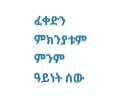ፈቀድን ምክንያቱም ምንም ዓይነት ሰው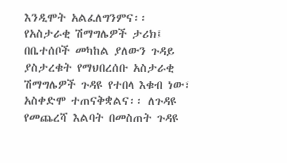እንዲሞት አልፈለግንምና፡፡
የአስታራቂ ሽማግሌዎች ታሪክ፤
በቤተሰቦች መካከል ያለውን ጉዳይ ያስታረቁት የማህበረሰቡ አስታራቂ ሽማግሌዎች ጉዳዩ የተበላ እቁብ ነው፣ አስቀድሞ ተጠናቅቋልና፡፡ ለጉዳዩ የመጨረሻ እልባት በመስጠት ጉዳዩ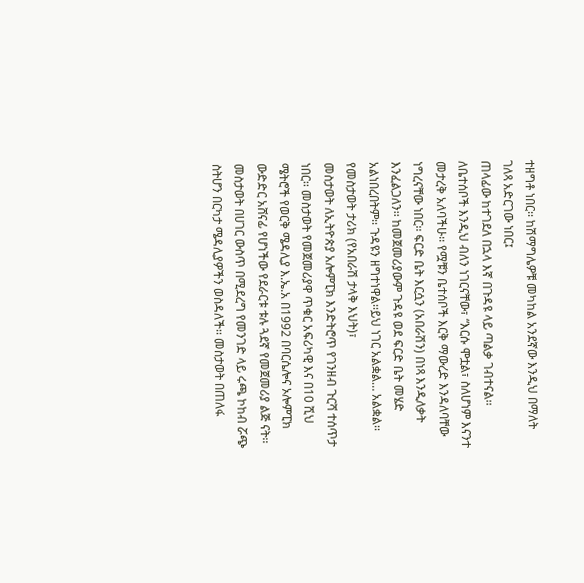ተዘግቶ ነበር፡፡ ከሽማግሌዎቹ መካከል አንደኛው እንዲህ በማለት ገለጻ አድርገው ነበር፤
ጠላፊው ከተገደለ በኋላ እኛ በጉዳዩ ላይ ጣልቃ ገብተናል፡፡ ለቤተሰቦች እንዲህ ብለን ነገርናቸው፣ “እርሱ ሞቷል፣ ስለሆነም እናንተ መታረቅ አለባችሁ፡፡ የሟቹን ቤተሰቦች እርቅ ማውረድ እንዳለባቸው ነግረናቸው ነበር፡፡ ፍርድ ቤት እርሷን (አበራሽን) በነጻ እንዲለቃት እንፈልጋለን፡፡ ከመጀመሪያውም ጉዳዩ ወደ ፍርድ ቤት መሄድ አልነበረበትም፡፡ ጉዳዩን ዘግተነዋል፡፡ይህ ነገር አልቋል… አልቋል፡፡
የመስታወት ታሪክ (የአበራሽ ታላቅ እህት)፣
መስታወት ለኢትዮጵያ አሎምፒክ እንድትሮጥ የገንዘብ ጉርሻ ተሰጥታ ነበር፡፡ መስታወት የመጀመሪያዋ ጥቁር አፍሪካዊ እና በ10 ሺህ ሜትሮች የወርቅ ሜዳሊያ እ.ኤ.አ በ1992 በባርሴሎና ኦሎምፒክ ውድድር አሸናፊ የሆነችው የደራርቱ ቱሉ ጓደኛ የመጀመሪያ ልጅ ናት፡፡ መስታወት በሀገር ውስጥ በሚደረግ የመንገድ ላይ ሩጫ ኮከብ ሯጭ ስትሆን በርካታ ሜዳሊያዎችን ወስዳለች፡፡ መስታወት በጠለፋ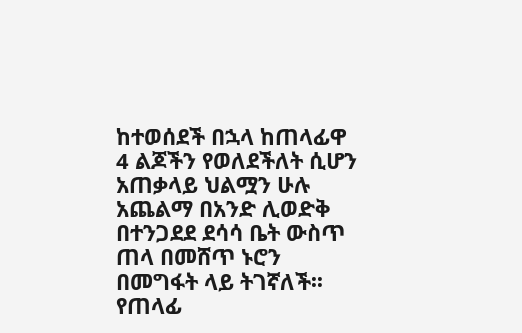ከተወሰደች በኋላ ከጠላፊዋ 4 ልጆችን የወለደችለት ሲሆን አጠቃላይ ህልሟን ሁሉ አጨልማ በአንድ ሊወድቅ በተንጋደደ ደሳሳ ቤት ውስጥ ጠላ በመሸጥ ኑሮን በመግፋት ላይ ትገኛለች፡፡ የጠላፊ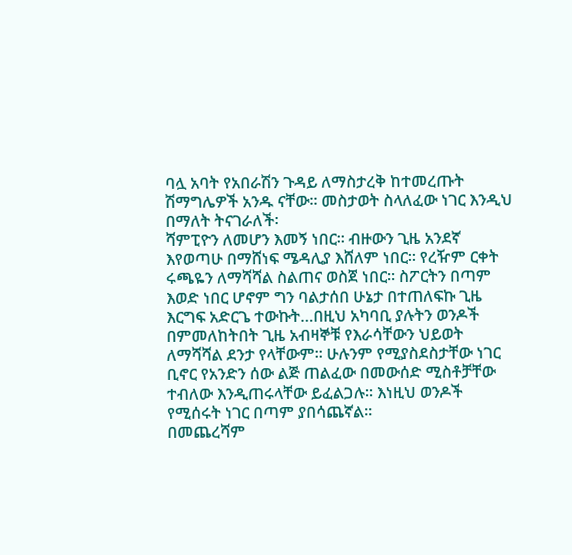ባሏ አባት የአበራሽን ጉዳይ ለማስታረቅ ከተመረጡት ሽማግሌዎች አንዱ ናቸው፡፡ መስታወት ስላለፈው ነገር እንዲህ በማለት ትናገራለች፡
ሻምፒዮን ለመሆን እመኝ ነበር፡፡ ብዙውን ጊዜ አንደኛ እየወጣሁ በማሸነፍ ሜዳሊያ እሸለም ነበር፡፡ የረዥም ርቀት ሩጫዬን ለማሻሻል ስልጠና ወስጀ ነበር፡፡ ስፖርትን በጣም እወድ ነበር ሆኖም ግን ባልታሰበ ሁኔታ በተጠለፍኩ ጊዜ እርግፍ አድርጌ ተውኩት…በዚህ አካባቢ ያሉትን ወንዶች በምመለከትበት ጊዜ አብዛኞቹ የእራሳቸውን ህይወት ለማሻሻል ደንታ የላቸውም፡፡ ሁሉንም የሚያስደስታቸው ነገር ቢኖር የአንድን ሰው ልጅ ጠልፈው በመውሰድ ሚስቶቻቸው ተብለው እንዲጠሩላቸው ይፈልጋሉ፡፡ እነዚህ ወንዶች የሚሰሩት ነገር በጣም ያበሳጨኛል፡፡
በመጨረሻም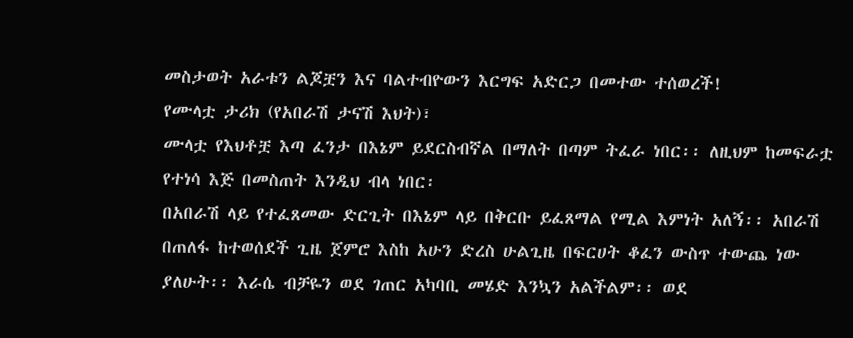መስታወት አራቱን ልጆቿን እና ባልተብዮውን እርግፍ አድርጋ በመተው ተሰወረች!
የሙላቷ ታሪክ (የአበራሽ ታናሽ እህት)፣
ሙላቷ የእህቶቿ እጣ ፈንታ በእኔም ይደርስብኛል በማለት በጣም ትፈራ ነበር፡፡ ለዚህም ከመፍራቷ የተነሳ እጅ በመስጠት እንዲህ ብላ ነበር፡
በአበራሽ ላይ የተፈጸመው ድርጊት በእኔም ላይ በቅርቡ ይፈጸማል የሚል እምነት አለኝ፡፡ አበራሽ በጠለፋ ከተወሰደች ጊዜ ጀምሮ እስከ አሁን ድረስ ሁልጊዜ በፍርሀት ቆፈን ውስጥ ተውጨ ነው ያለሁት፡፡ እራሴ ብቻዬን ወደ ገጠር አካባቢ መሄድ እንኳን አልችልም፡፡ ወደ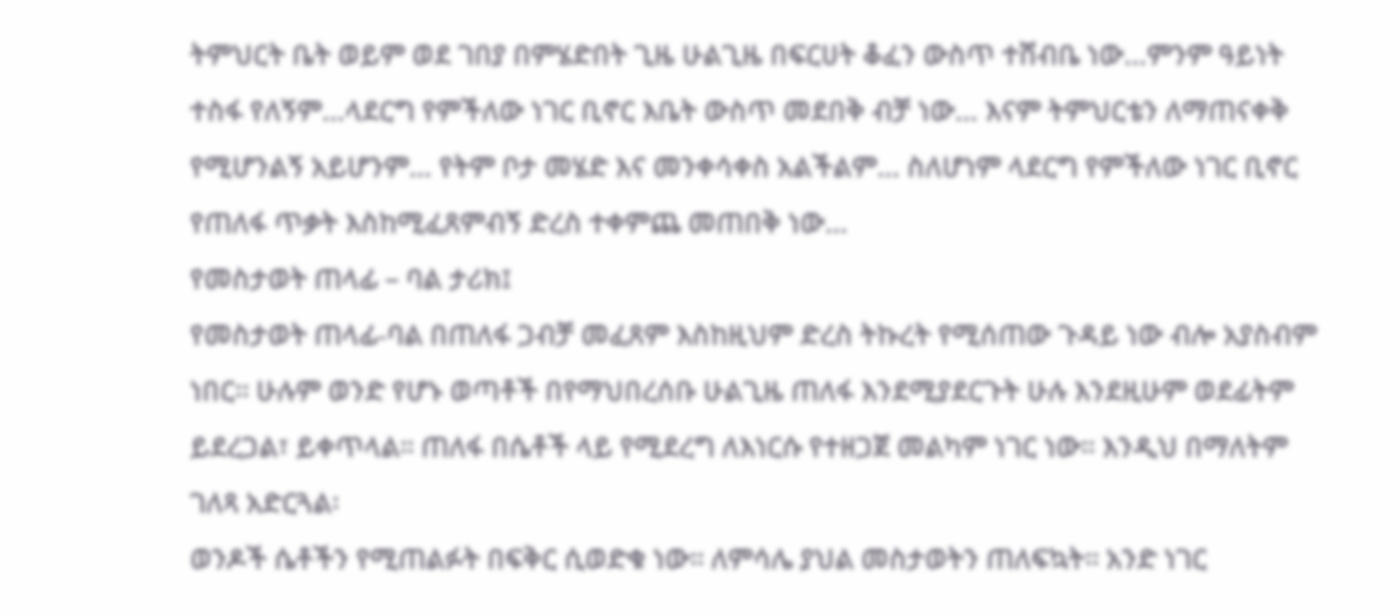ትምህርት ቤት ወይም ወደ ገበያ በምሄድበት ጊዜ ሁልጊዜ በፍርሀት ቆፈን ውስጥ ተሸብቤ ነው…ምንም ዓይነት ተስፋ የለኝም…ላደርግ የምችለው ነገር ቢኖር እቤት ውስጥ መደበቅ ብቻ ነው… እናም ትምህርቴን ለማጠናቀቅ የሚሆንልኝ አይሆንም… የትም ቦታ መሄድ እና መንቀሳቀስ አልችልም… ስለሆነም ላደርግ የምችለው ነገር ቢኖር የጠለፋ ጥቃት እስከሚፈጸምብኝ ድረስ ተቀምጨ መጠበቅ ነው…
የመስታወት ጠላፊ – ባል ታሪክ፤
የመስታወት ጠላፊ-ባል በጠለፋ ጋብቻ መፈጸም እስከዚህም ድረስ ትኩረት የሚሰጠው ጉዳይ ነው ብሎ አያስብም ነበር፡፡ ሁሉም ወንድ የሆኑ ወጣቶች በየማህበረሰቡ ሁልጊዜ ጠለፋ እንደሚያደርጉት ሁሉ እንደዚሁም ወደፊትም ይደረጋል፣ ይቀጥላል፡፡ ጠለፋ በሴቶች ላይ የሚደረግ ለእነርሱ የተዘጋጀ መልካም ነገር ነው፡፡ እንዲህ በማለትም ገለጻ አድርጓል፡
ወንዶች ሴቶችን የሚጠልፉት በፍቅር ሲወድቁ ነው፡፡ ለምሳሌ ያህል መስታወትን ጠለፍኳት፡፡ አንድ ነገር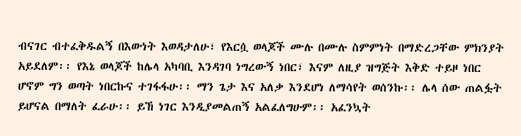ብናገር ብተፈቅዱልኝ በእውነት እወዳታለሁ፣ የእርሷ ወላጆች ሙሉ በሙሉ ስምምነት በማድረጋቸው ምክንያት አይደለም፡፡ የእኔ ወላጆች ከሌላ አካባቢ እንዳገባ ነግረውኝ ነበር፣ እናም ለዚያ ዝግጅት እቅድ ተይዞ ነበር ሆኖም ግን ወጣት ነበርኩና ተገፋፋሁ፡፡ ማን ጌታ እና አለቃ እንደሆነ ለማሳየት ወሰንኩ፡፡ ሌላ ሰው ጠልፏት ይሆናል በማለት ፈራሁ፡፡ ይኸ ነገር እንዲያመልጠኝ አልፈለግሁም፡፡ አፈንኳት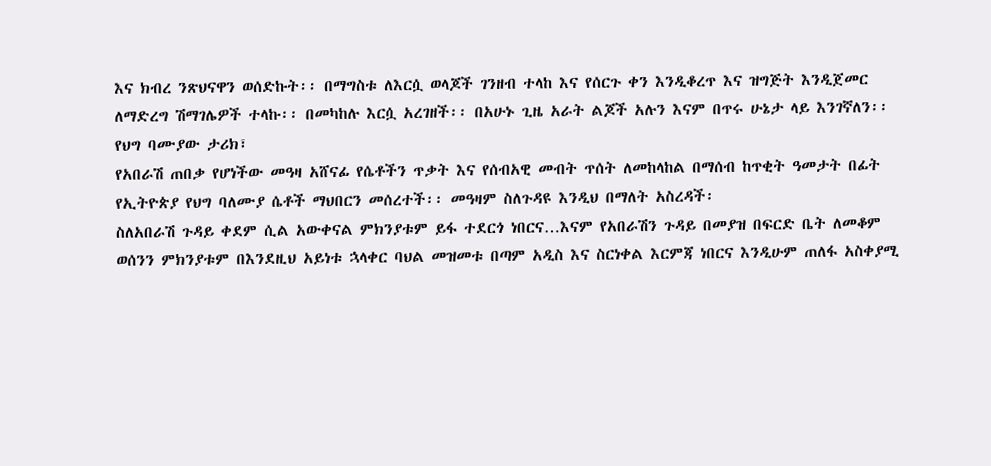እና ክብረ ንጽህናዋን ወሰድኩት፡፡ በማግስቱ ለእርሷ ወላጆች ገንዘብ ተላከ እና የሰርጉ ቀን እንዲቆረጥ እና ዝግጅት እንዲጀመር ለማድረግ ሽማገሌዎች ተላኩ፡፡ በመካከሉ እርሷ አረገዘች፡፡ በአሁኑ ጊዜ አራት ልጆች አሉን እናም በጥሩ ሁኔታ ላይ እንገኛለን፡፡
የህግ ባሙያው ታሪክ፣
የአበራሽ ጠበቃ የሆነችው መዓዛ አሸናፊ የሴቶችን ጥቃት እና የሰብአዊ መብት ጥሰት ለመከላከል በማሰብ ከጥቂት ዓመታት በፊት የኢትዮጵያ የህግ ባለሙያ ሴቶች ማህበርን መሰረተች፡፡ መዓዛም ስለጉዳዩ እንዲህ በማለት አስረዳች፡
ስለአበራሽ ጉዳይ ቀደም ሲል አውቀናል ምክንያቱም ይፋ ተደርጎ ነበርና…እናም የአበራሽን ጉዳይ በመያዝ በፍርድ ቤት ለመቆም ወሰንን ምክንያቱም በእንደዚህ አይነቱ ኋላቀር ባህል መዝመቱ በጣም አዲስ እና ስርነቀል እርምጃ ነበርና እንዲሁም ጠለፋ አስቀያሚ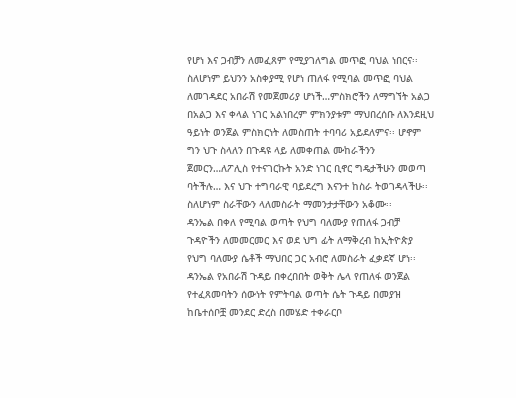የሆነ እና ጋብቻን ለመፈጸም የሚያገለግል መጥፎ ባህል ነበርና፡፡ ስለሆነም ይህንን አስቀያሚ የሆነ ጠለፋ የሚባል መጥፎ ባህል ለመገዳደር አበራሽ የመጀመሪያ ሆነች…ምስክሮችን ለማግኘት አልጋ በአልጋ እና ቀላል ነገር አልነበረም ምክንያቱም ማህበረሰቡ ለእንደዚህ ዓይነት ወንጀል ምስክርነት ለመስጠት ተባባሪ አይደለምና፡፡ ሆኖም ግን ህጉ ስላለን በጉዳዩ ላይ ለመቀጠል ሙከራችንን ጀመርን…ለፖሊስ የተናገርኩት አንድ ነገር ቢኖር ግዴታችሁን መወጣ ባትችሉ… እና ህጉ ተግባራዊ ባይደረግ እናንተ ከስራ ትወገዳላችሁ፡፡ ስለሆነም ስራቸውን ላለመስራት ማመንታታቸውን አቆሙ፡፡
ዳንኤል በቀለ የሚባል ወጣት የህግ ባለሙያ የጠለፋ ጋብቻ ጉዳዮችን ለመመርመር እና ወደ ህግ ፊት ለማቅረብ ከኢትዮጵያ የህግ ባለሙያ ሴቶች ማህበር ጋር አብሮ ለመስራት ፈቃደኛ ሆነ፡፡ ዳንኤል የአበራሽ ጉዳይ በቀረበበት ወቅት ሌላ የጠለፋ ወንጀል የተፈጸመባትን ሰውነት የምትባል ወጣት ሴት ጉዳይ በመያዝ ከቤተሰቦቿ መንደር ድረስ በመሄድ ተቀራርቦ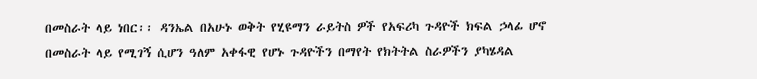በመስራት ላይ ነበር፡፡ ዳንኤል በአሁኑ ወቅት የሂዩማን ራይትስ ዎች የአፍሪካ ጉዳዮች ክፍል ኃላፊ ሆኖ በመስራት ላይ የሚገኝ ሲሆን ዓለም አቀፋዊ የሆኑ ጉዳዮችን በማየት የክትትል ስራዎችን ያካሄዳል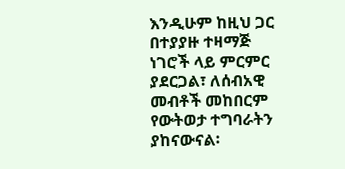እንዲሁም ከዚህ ጋር በተያያዙ ተዛማጅ ነገሮች ላይ ምርምር ያደርጋል፣ ለሰብአዊ መብቶች መከበርም የውትወታ ተግባራትን ያከናውናል፡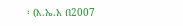፡ (እ.ኤ.አ በ2007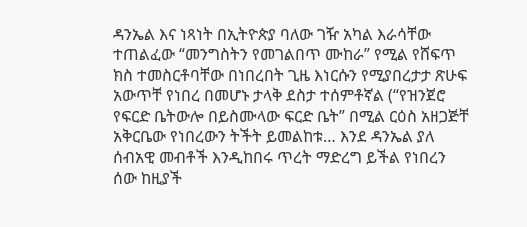ዳንኤል እና ነጻነት በኢትዮጵያ ባለው ገዥ አካል እራሳቸው ተጠልፈው “መንግስትን የመገልበጥ ሙከራ” የሚል የሸፍጥ ክስ ተመስርቶባቸው በነበረበት ጊዜ እነርሱን የሚያበረታታ ጽሁፍ አውጥቸ የነበረ በመሆኑ ታላቅ ደስታ ተሰምቶኛል (“የዝንጀሮ የፍርድ ቤትውሎ በይስሙላው ፍርድ ቤት” በሚል ርዕስ አዘጋጅቸ አቅርቤው የነበረውን ትችት ይመልከቱ… እንደ ዳንኤል ያለ ሰብአዊ መብቶች እንዲከበሩ ጥረት ማድረግ ይችል የነበረን ሰው ከዚያች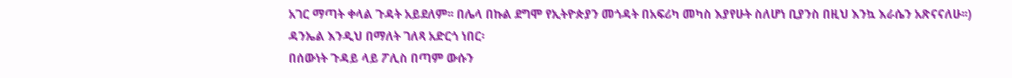አገር ማጣት ቀላል ጉዳት አይደለም፡፡ በሌላ በኩል ደግሞ የኢትዮጵያን መጎዳት በአፍሪካ መካስ እያየሁት ስለሆነ ቢያንስ በዚህ እንኳ እራሴን አጽናናለሁ፡፡)
ዳንኤል እንዲህ በማለት ገለጻ አድርጎ ነበር፡
በሰውነት ጉዳይ ላይ ፖሊስ በጣም ውሱን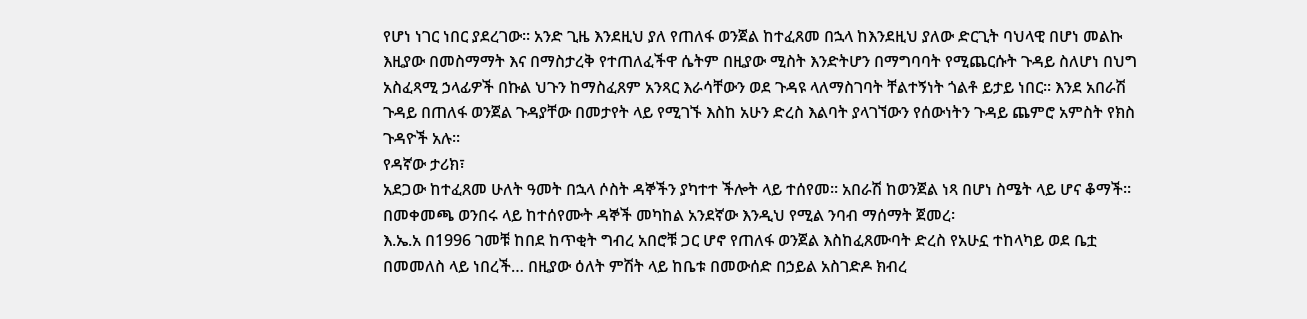የሆነ ነገር ነበር ያደረገው፡፡ አንድ ጊዜ እንደዚህ ያለ የጠለፋ ወንጀል ከተፈጸመ በኋላ ከእንደዚህ ያለው ድርጊት ባህላዊ በሆነ መልኩ እዚያው በመስማማት እና በማስታረቅ የተጠለፈችዋ ሴትም በዚያው ሚስት እንድትሆን በማግባባት የሚጨርሱት ጉዳይ ስለሆነ በህግ አስፈጻሚ ኃላፊዎች በኩል ህጉን ከማስፈጸም አንጻር እራሳቸውን ወደ ጉዳዩ ላለማስገባት ቸልተኝነት ጎልቶ ይታይ ነበር፡፡ እንደ አበራሽ ጉዳይ በጠለፋ ወንጀል ጉዳያቸው በመታየት ላይ የሚገኙ እስከ አሁን ድረስ እልባት ያላገኘውን የሰውነትን ጉዳይ ጨምሮ አምስት የክስ ጉዳዮች አሉ፡፡
የዳኛው ታሪክ፣
አደጋው ከተፈጸመ ሁለት ዓመት በኋላ ሶስት ዳኞችን ያካተተ ችሎት ላይ ተሰየመ፡፡ አበራሽ ከወንጀል ነጻ በሆነ ስሜት ላይ ሆና ቆማች፡፡ በመቀመጫ ወንበሩ ላይ ከተሰየሙት ዳኞች መካከል አንደኛው እንዲህ የሚል ንባብ ማሰማት ጀመረ፡
እ.ኤ.አ በ1996 ገመቹ ከበደ ከጥቂት ግብረ አበሮቹ ጋር ሆኖ የጠለፋ ወንጀል እስከፈጸሙባት ድረስ የአሁኗ ተከላካይ ወደ ቤቷ በመመለስ ላይ ነበረች… በዚያው ዕለት ምሽት ላይ ከቤቱ በመውሰድ በኃይል አስገድዶ ክብረ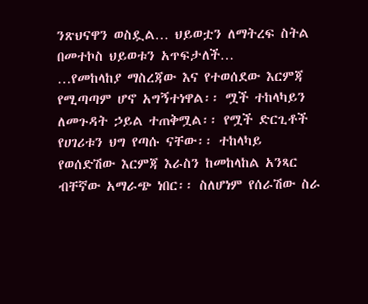ንጽህናዋን ወስዷል… ህይወቷን ለማትረፍ ስትል በመተኮስ ህይወቱን አጥፍታለች…
…የመከላከያ ማስረጃው እና የተወሰደው እርምጃ የሚጣጣም ሆኖ አግኝተነዋል፡፡ ሟች ተከላካይን ለመጉዳት ኃይል ተጠቅሟል፡፡ የሟች ድርጊቶች የሀገሪቱን ህግ የጣሱ ናቸው፡፡ ተከላካይ የወሰድሽው እርምጃ እራስን ከመከላከል አንጻር ብቸኛው አማራጭ ነበር፡፡ ስለሆነም የሰራሽው ስራ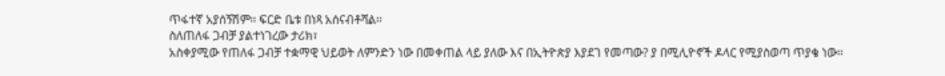ጥፋተኛ አያሰኝሽም፡፡ ፍርድ ቤቱ በነጻ አሰናብቶሻል፡፡
ስለጠለፋ ጋብቻ ያልተነገረው ታሪክ፣
አስቀያሚው የጠለፋ ጋብቻ ተቋማዊ ህይወት ለምንድን ነው በመቀጠል ላይ ያለው እና በኢትዮጵያ እያደገ የመጣው? ያ በሚሊዮኖች ዶላር የሚያስወጣ ጥያቄ ነው፡፡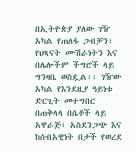በኢትዮጵያ ያለው ገዥ አካል የጠለፋ ጋብቻን፣ የህጻናት ሙሽራነትን እና በሌሎችም ችግሮች ላይ ግንዛቤ ወስዷል፡፡ ገዥው አካል የእንደዚያ ዓይነቱ ድርጊት መተግበር በጠቅላላ በሴቶች ላይ አዋራጅ፣ አስደንጋጭ እና ከሰብአዊነት በታች የወረደ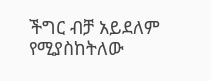ችግር ብቻ አይደለም የሚያስከትለው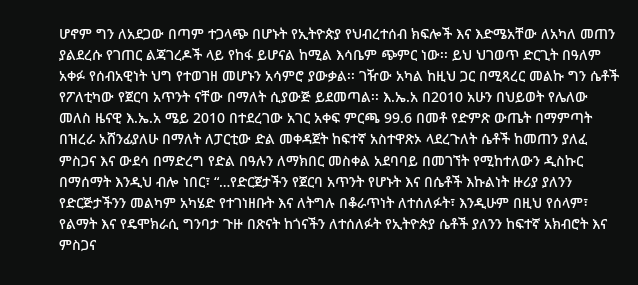ሆኖም ግን ለአደጋው በጣም ተጋላጭ በሆኑት የኢትዮጵያ የህብረተሰብ ክፍሎች እና እድሜአቸው ለአካለ መጠን ያልደረሱ የገጠር ልጃገረዶች ላይ የከፋ ይሆናል ከሚል እሳቤም ጭምር ነው፡፡ ይህ ህገወጥ ድርጊት በዓለም አቀፉ የሰብአዊነት ህግ የተወገዘ መሆኑን አሳምሮ ያውቃል፡፡ ገዥው አካል ከዚህ ጋር በሚጻረር መልኩ ግን ሴቶች የፖለቲካው የጀርባ አጥንት ናቸው በማለት ሲያውጅ ይደመጣል፡፡ እ.ኤ.አ በ2010 አሁን በህይወት የሌለው መለስ ዜናዊ እ.ኤ.አ ሜይ 2010 በተደረገው አገር አቀፍ ምርጫ 99.6 በመቶ የድምጽ ውጤት በማምጣት በዝረራ አሸንፊያለሁ በማለት ለፓርቲው ድል መቀዳጀት ከፍተኛ አስተዋጽኦ ላደረጉለት ሴቶች ከመጠን ያለፈ ምስጋና እና ውደሳ በማድረግ የድል በዓሉን ለማክበር መስቀል አደባባይ በመገኘት የሚከተለውን ዲስኩር በማሰማት እንዲህ ብሎ ነበር፣ “…የድርጀታችን የጀርባ አጥንት የሆኑት እና በሴቶች እኩልነት ዙሪያ ያለንን የድርጅታችንን መልካም አካሄድ የተገነዘቡት እና ለትግሉ በቆራጥነት ለተሰለፉት፣ እንዲሁም በዚህ የሰላም፣ የልማት እና የዴሞክራሲ ግንባታ ጉዙ በጽናት ከጎናችን ለተሰለፉት የኢትዮጵያ ሴቶች ያለንን ከፍተኛ አክብሮት እና ምስጋና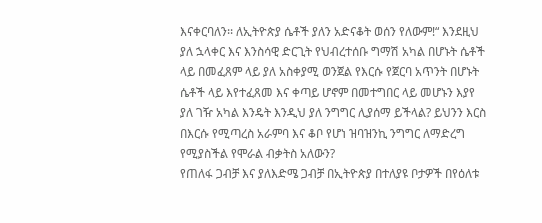እናቀርባለን፡፡ ለኢትዮጵያ ሴቶች ያለን አድናቆት ወሰን የለውም!“ እንደዚህ ያለ ኋላቀር እና እንስሳዊ ድርጊት የህብረተሰቡ ግማሽ አካል በሆኑት ሴቶች ላይ በመፈጸም ላይ ያለ አስቀያሚ ወንጀል የእርሱ የጀርባ አጥንት በሆኑት ሴቶች ላይ እየተፈጸመ እና ቀጣይ ሆኖም በመተግበር ላይ መሆኑን እያየ ያለ ገዥ አካል እንዴት እንዲህ ያለ ንግግር ሊያሰማ ይችላል? ይህንን እርስ በእርሱ የሚጣረስ አራምባ እና ቆቦ የሆነ ዝባዝንኪ ንግግር ለማድረግ የሚያስችል የሞራል ብቃትስ አለውን?
የጠለፋ ጋብቻ እና ያለእድሜ ጋብቻ በኢትዮጵያ በተለያዩ ቦታዎች በየዕለቱ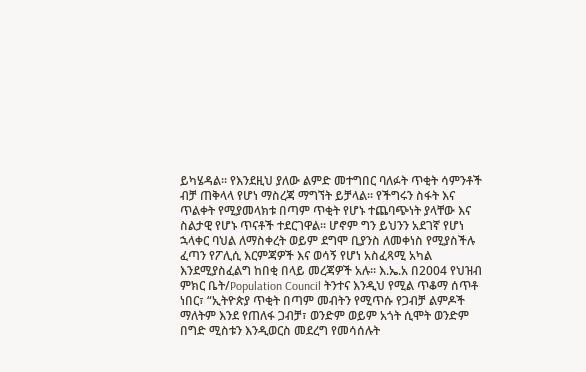ይካሄዳል፡፡ የእንደዚህ ያለው ልምድ መተግበር ባለፉት ጥቂት ሳምንቶች ብቻ ጠቅላላ የሆነ ማስረጃ ማግኘት ይቻላል፡፡ የችግሩን ስፋት እና ጥልቀት የሚያመላክቱ በጣም ጥቂት የሆኑ ተጨባጭነት ያላቸው እና ስልታዊ የሆኑ ጥናቶች ተደርገዋል፡፡ ሆኖም ግን ይህንን አደገኛ የሆነ ኋላቀር ባህል ለማስቀረት ወይም ደግሞ ቢያንስ ለመቀነስ የሚያስችሉ ፈጣን የፖሊሲ እርምጃዎች እና ወሳኝ የሆነ አስፈጻሚ አካል እንደሚያስፈልግ ከበቂ በላይ መረጃዎች አሉ፡፡ እ.ኤ.አ በ2004 የህዝብ ምክር ቤት/Population Council ትንተና እንዲህ የሚል ጥቆማ ሰጥቶ ነበር፣ “ኢትዮጵያ ጥቂት በጣም መብትን የሚጥሱ የጋብቻ ልምዶች ማለትም እንደ የጠለፋ ጋብቻ፣ ወንድም ወይም አጎት ሲሞት ወንድም በግድ ሚስቱን እንዲወርስ መደረግ የመሳሰሉት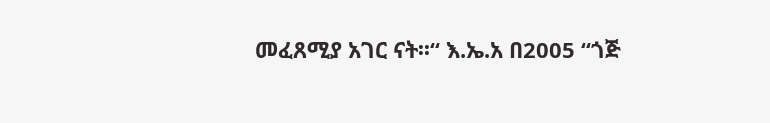መፈጸሚያ አገር ናት፡፡“ እ.ኤ.አ በ2005 “ጎጅ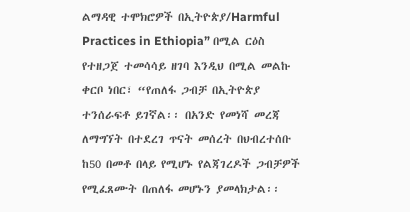ልማዳዊ ተሞክሮዎች በኢትዮጵያ/Harmful Practices in Ethiopia” በሚል ርዕስ የተዘጋጀ ተመሳሳይ ዘገባ እንዲህ በሚል መልኩ ቀርቦ ነበር፣ “የጠለፋ ጋብቻ በኢትዮጵያ ተንሰራፍቶ ይገኛል፡፡ በአንድ የመነሻ መረጃ ለማግኘት በተደረገ ጥናት መሰረት በህብረተሰቡ ከ50 በመቶ በላይ የሚሆኑ የልጃገረዶች ጋብቻዎች የሚፈጸሙት በጠለፋ መሆኑን ያመላክታል፡፡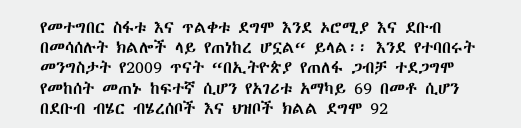የመተግበር ስፋቱ እና ጥልቀቱ ደግሞ እንደ ኦሮሚያ እና ደቡብ በመሳሰሉት ክልሎች ላይ የጠነከረ ሆኗል“ ይላል፡፡ እንደ የተባበሩት መንግስታት የ2009 ጥናት “በኢትዮጵያ የጠለፋ ጋብቻ ተደጋግሞ የመከሰት መጠኑ ከፍተኛ ሲሆን የአገሪቱ አማካይ 69 በመቶ ሲሆን በደቡብ ብሄር ብሄረሰቦች እና ህዝቦች ክልል ደግሞ 92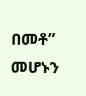በመቶ” መሆኑን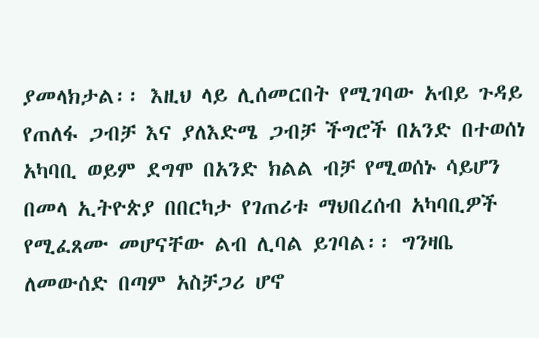ያመላክታል፡፡ እዚህ ላይ ሊሰመርበት የሚገባው አብይ ጉዳይ የጠለፋ ጋብቻ እና ያለእድሜ ጋብቻ ችግሮች በአንድ በተወሰነ አካባቢ ወይም ደግሞ በአንድ ክልል ብቻ የሚወሰኑ ሳይሆን በመላ ኢትዮጵያ በበርካታ የገጠሪቱ ማህበረሰብ አካባቢዎች የሚፈጸሙ መሆናቸው ልብ ሊባል ይገባል፡፡ ግንዛቤ ለመውሰድ በጣም አስቻጋሪ ሆኖ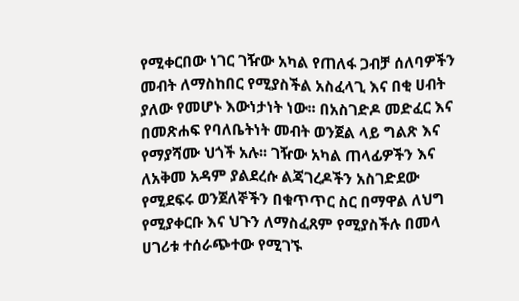የሚቀርበው ነገር ገዥው አካል የጠለፋ ጋብቻ ሰለባዎችን መብት ለማስከበር የሚያስችል አስፈላጊ እና በቂ ሀብት ያለው የመሆኑ እውነታነት ነው፡፡ በአስገድዶ መድፈር እና በመጽሐፍ የባለቤትነት መብት ወንጀል ላይ ግልጽ እና የማያሻሙ ህጎች አሉ፡፡ ገዥው አካል ጠላፊዎችን እና ለአቅመ አዳም ያልደረሱ ልጃገረዶችን አስገድደው የሚደፍሩ ወንጀለኞችን በቁጥጥር ስር በማዋል ለህግ የሚያቀርቡ እና ህጉን ለማስፈጸም የሚያስችሉ በመላ ሀገሪቱ ተሰራጭተው የሚገኙ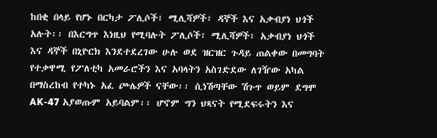ከበቂ በላይ የሆኑ በርካታ ፖሊሶች፣ ሚሊሻዎች፣ ዳኞች እና አቃብያነ ህጎች አሉት፡፡ በእርግጥ እነዚህ የሚባሉት ፖሊሶች፣ ሚሊሻዎች፣ አቃብያነ ህጎች እና ዳኞች በኒዮርክ እንደተደረገው ሁሉ ወደ ዝርዝር ጉዳይ ጠልቀው በመግባት የተቃዋሚ የፖለቲካ አመራሮችን እና አባላትን አስገድደው ለገዥው አካል በማስረከብ የተካኑ አፈ ጮሌዎች ናቸው፡፡ ሲነሽጣቸው ሽጉጥ ወይም ደግሞ AK-47 አያወጡም አይባልም፡፡ ሆኖም ግን ህጻናት የሚደፍሩትን እና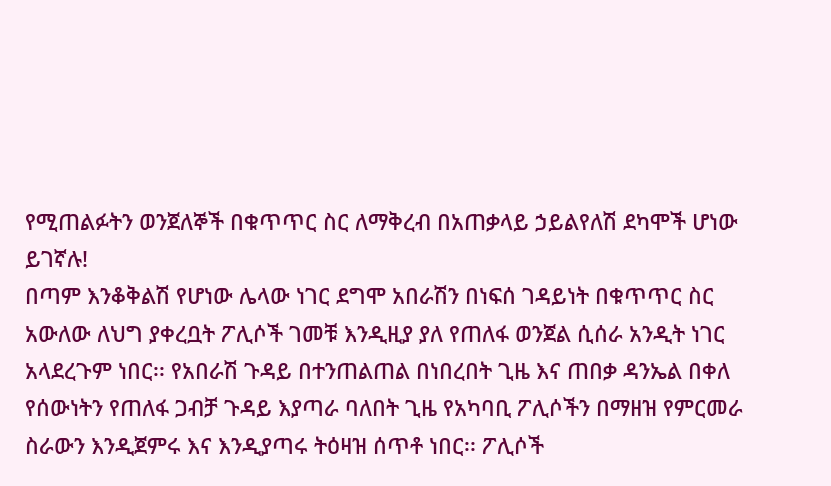የሚጠልፉትን ወንጀለኞች በቁጥጥር ስር ለማቅረብ በአጠቃላይ ኃይልየለሽ ደካሞች ሆነው ይገኛሉ!
በጣም እንቆቅልሽ የሆነው ሌላው ነገር ደግሞ አበራሽን በነፍሰ ገዳይነት በቁጥጥር ስር አውለው ለህግ ያቀረቧት ፖሊሶች ገመቹ እንዲዚያ ያለ የጠለፋ ወንጀል ሲሰራ አንዲት ነገር አላደረጉም ነበር፡፡ የአበራሽ ጉዳይ በተንጠልጠል በነበረበት ጊዜ እና ጠበቃ ዳንኤል በቀለ የሰውነትን የጠለፋ ጋብቻ ጉዳይ እያጣራ ባለበት ጊዜ የአካባቢ ፖሊሶችን በማዘዝ የምርመራ ስራውን እንዲጀምሩ እና እንዲያጣሩ ትዕዛዝ ሰጥቶ ነበር፡፡ ፖሊሶች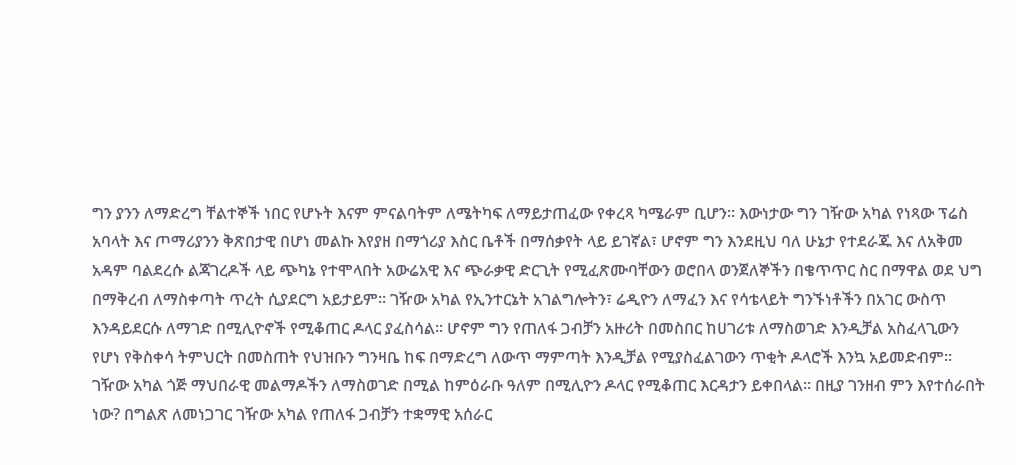ግን ያንን ለማድረግ ቸልተኞች ነበር የሆኑት እናም ምናልባትም ለሜትካፍ ለማይታጠፈው የቀረጻ ካሜራም ቢሆን፡፡ እውነታው ግን ገዥው አካል የነጻው ፕሬስ አባላት እና ጦማሪያንን ቅጽበታዊ በሆነ መልኩ እየያዘ በማጎሪያ እስር ቤቶች በማሰቃየት ላይ ይገኛል፣ ሆኖም ግን እንደዚህ ባለ ሁኔታ የተደራጁ እና ለአቅመ አዳም ባልደረሱ ልጃገረዶች ላይ ጭካኔ የተሞላበት አውሬአዊ እና ጭራቃዊ ድርጊት የሚፈጽሙባቸውን ወሮበላ ወንጀለኞችን በቄጥጥር ስር በማዋል ወደ ህግ በማቅረብ ለማስቀጣት ጥረት ሲያደርግ አይታይም፡፡ ገዥው አካል የኢንተርኔት አገልግሎትን፣ ሬዲዮን ለማፈን እና የሳቴላይት ግንኙነቶችን በአገር ውስጥ እንዳይደርሱ ለማገድ በሚሊዮኖች የሚቆጠር ዶላር ያፈስሳል፡፡ ሆኖም ግን የጠለፋ ጋብቻን አዙሪት በመስበር ከሀገሪቱ ለማስወገድ እንዲቻል አስፈላጊውን የሆነ የቅስቀሳ ትምህርት በመስጠት የህዝቡን ግንዛቤ ከፍ በማድረግ ለውጥ ማምጣት እንዲቻል የሚያስፈልገውን ጥቂት ዶላሮች እንኳ አይመድብም፡፡ ገዥው አካል ጎጅ ማህበራዊ መልማዶችን ለማስወገድ በሚል ከምዕራቡ ዓለም በሚሊዮን ዶላር የሚቆጠር እርዳታን ይቀበላል፡፡ በዚያ ገንዘብ ምን እየተሰራበት ነው? በግልጽ ለመነጋገር ገዥው አካል የጠለፋ ጋብቻን ተቋማዊ አሰራር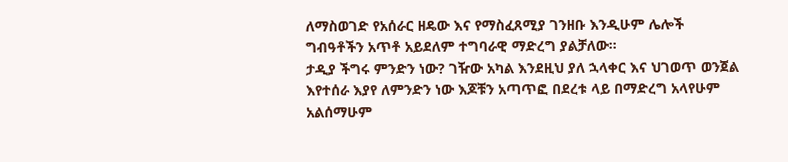ለማስወገድ የአሰራር ዘዴው እና የማስፈጸሚያ ገንዘቡ እንዲሁም ሌሎች ግብዓቶችን አጥቶ አይደለም ተግባራዊ ማድረግ ያልቻለው፡፡
ታዲያ ችግሩ ምንድን ነው? ገዥው አካል እንደዚህ ያለ ኋላቀር እና ህገወጥ ወንጀል እየተሰራ እያየ ለምንድን ነው እጆቹን አጣጥፎ በደረቱ ላይ በማድረግ አላየሁም አልሰማሁም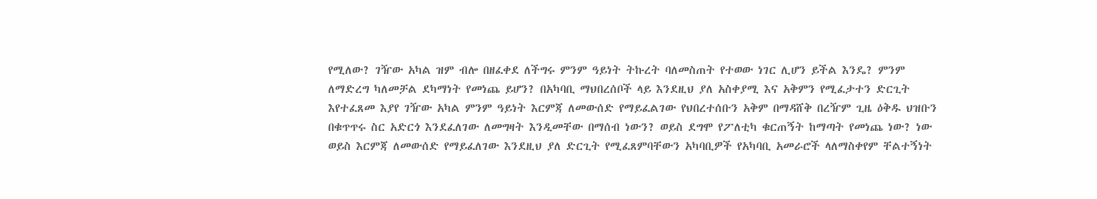የሚለው? ገዥው አካል ዝም ብሎ በዘፈቀደ ለችግሩ ምንም ዓይነት ትኩረት ባለመስጠት የተወው ነገር ሊሆን ይችል እንዴ? ምንም ለማድረግ ካለመቻል ደካማነት የመነጨ ይሆን? በአካባቢ ማህበረሰቦች ላይ እንደዚህ ያለ አስቀያሚ እና አቅምን የሚፈታተን ድርጊት እየተፈጸመ እያየ ገዥው አካል ምንም ዓይነት እርምጃ ለመውሰድ የማይፈልገው የህበረተሰቡን አቅም በማዳሸቅ በረዥም ጊዜ ዕቅዱ ህዝቡን በቁጥጥሩ ስር አድርጎ እንደፈለገው ለመግዛት እንዲመቸው በማሰብ ነውን? ወይስ ደግሞ የፖለቲካ ቁርጠኝት ከማጣት የመነጨ ነው? ነው ወይስ እርምጃ ለመውሰድ የማይፈለገው እንደዚህ ያለ ድርጊት የሚፈጸምባቸውን አካባቢዎች የአካባቢ አመራሮች ላለማስቀየም ቸልተኝነት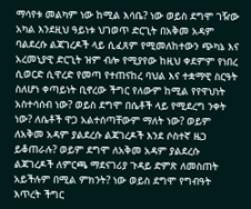ማሳየቱ መልካም ነው ከሚል እሳቤ? ነው ወይስ ደግሞ ገዥው አካል እንደዚህ ዓይነቱ ህገወጥ ድርጊት በአቅመ አዳም ባልደረሱ ልጃገረዶች ላይ ሲፈጸም የሚመለከተውን ጭካኔ እና አረመኒያዊ ድርጊት ዝም ብሎ የሚያየው ከዚህ ቀደምም የነበረ ሲወርድ ሲዋረድ የመጣ የተጠናከረ ባህል እና ተቋማዊ ስርዓት ስለሆነ ቀጣይነት ቢኖረው ችግር የለውም ከሚል የየዋህነት አስተሳሰብ ነው? ወይስ ደግሞ በሴቶች ላይ የሚደረግ ንቀት ነው? ለሴቶች ዋጋ አልተሰጣቸውም ማለት ነው? ወይም ለአቅመ አዳም ያልደረሱ ልጃገረዶች እንደ ሶስተኛ ዜጋ ይቆጠራሉ? ወይም ደግሞ ለአቅመ አዳም ያልደረሱ ልጃገረዶች ለምርጫ ማደናገሪያ ጉዳይ ድምጽ ለመስጠት አይችሉም በሚል ምክንት? ነው ወይስ ደግሞ የግብዓት እጥረት ችግር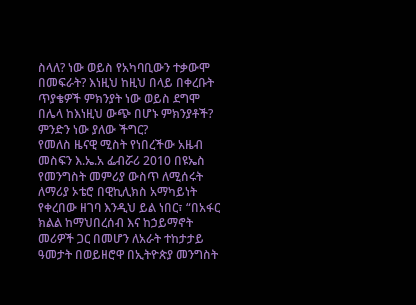ስላለ? ነው ወይስ የአካባቢውን ተቃውሞ በመፍራት? እነዚህ ከዚህ በላይ በቀረቡት ጥያቄዎች ምክንያት ነው ወይስ ደግሞ በሌላ ከእነዚህ ውጭ በሆኑ ምክንያቶች? ምንድን ነው ያለው ችግር?
የመለስ ዜናዊ ሚስት የነበረችው አዜብ መስፍን እ.ኤ.አ ፌብሯሪ 2010 በዩኤስ የመንግስት መምሪያ ውስጥ ለሚሰሩት ለማሪያ ኦቴሮ በዊኪሊክስ አማካይነት የቀረበው ዘገባ እንዲህ ይል ነበር፣ “በአፋር ክልል ከማህበረሰብ እና ከኃይማኖት መሪዎች ጋር በመሆን ለአራት ተከታታይ ዓመታት በወይዘሮዋ በኢትዮጵያ መንግስት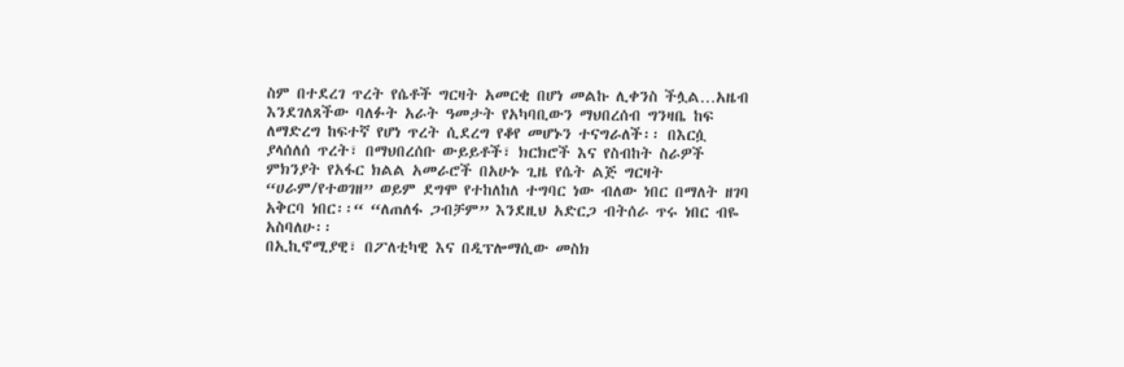ስም በተደረገ ጥረት የሴቶች ግርዛት አመርቂ በሆነ መልኩ ሊቀንስ ችሏል…አዜብ እንደገለጸችው ባለፉት አራት ዓመታት የአካባቢውን ማህበረሰብ ግንዛቤ ከፍ ለማድረግ ከፍተኛ የሆነ ጥረት ሲደረግ የቆየ መሆኑን ተናግራለች፡፡ በእርሷ ያላሰለሰ ጥረት፣ በማህበረሰቡ ውይይቶች፣ ክርክሮች እና የስብከት ስራዎች ምክንያት የአፋር ክልል አመራሮች በአሁኑ ጊዜ የሴት ልጅ ግርዛት “ሀራም/የተወገዘ” ወይም ደግሞ የተከለከለ ተግባር ነው ብለው ነበር በማለት ዘገባ አቅርባ ነበር፡፡“ “ለጠለፋ ጋብቻም” እንደዚህ አድርጋ ብትሰራ ጥሩ ነበር ብዬ አስባለሁ፡፡
በኢኪኖሚያዊ፣ በፖለቲካዊ እና በዲፕሎማሲው መስክ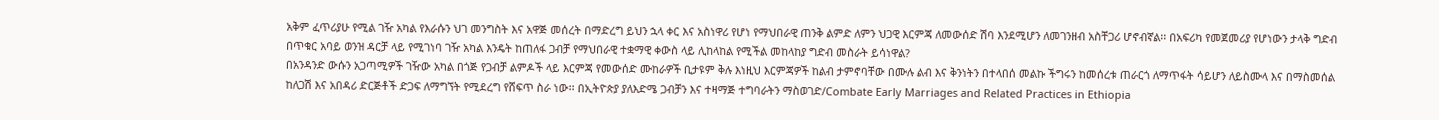አቅም ፈጥሪያሁ የሚል ገዥ አካል የእራሱን ህገ መንግስት እና አዋጅ መሰረት በማድረግ ይህን ኋላ ቀር እና አስነዋሪ የሆነ የማህበራዊ ጠንቅ ልምድ ለምን ህጋዊ እርምጃ ለመውሰድ ሽባ እንደሚሆን ለመገንዘብ አስቸጋሪ ሆኖብኛል፡፡ በአፍሪካ የመጀመሪያ የሆነውን ታላቅ ግድብ በጥቁር አባይ ወንዝ ዳርቻ ላይ የሚገነባ ገዥ አካል እንዴት ከጠለፋ ጋብቻ የማህበራዊ ተቋማዊ ቀውስ ላይ ሊከላከል የሚችል መከላከያ ግድብ መስራት ይሳነዋል?
በአንዳንድ ውሱን አጋጣሚዎች ገዥው አካል በጎጅ የጋብቻ ልምዶች ላይ እርምጃ የመውሰድ ሙከራዎች ቢታዩም ቅሉ እነዚህ እርምጃዎች ከልብ ታምኖባቸው በሙሉ ልብ እና ቅንነትን በተላበሰ መልኩ ችግሩን ከመሰረቱ ጠራርጎ ለማጥፋት ሳይሆን ለይስሙላ እና በማስመሰል ከለጋሽ እና አበዳሪ ድርጅቶች ድጋፍ ለማግኘት የሚደረግ የሸፍጥ ስራ ነው፡፡ በኢትዮጵያ ያለእድሜ ጋብቻን እና ተዛማጅ ተግባራትን ማስወገድ/Combate Early Marriages and Related Practices in Ethiopia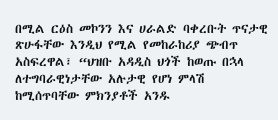በሚል ርዕስ መኮንን እና ሀራልድ ባቀረቡት ጥናታዊ ጽሁፋቸው እንዲህ የሚል የመከራከሪያ ጭብጥ አስፍረዋል፣ “ህዝቡ አዳዲስ ህጎች ከወጡ በኋላ ለተግባራዊነታቸው አሉታዊ የሆነ ምላሽ ከሚሰጥባቸው ምክንያቶች አንዱ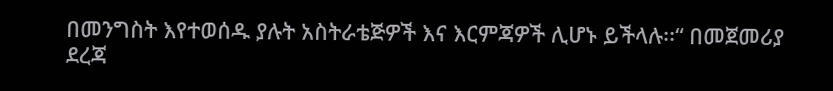በመንግስት እየተወሰዱ ያሉት አስትራቴጅዎች እና እርምጃዎች ሊሆኑ ይችላሉ፡፡“ በመጀመሪያ ደረጃ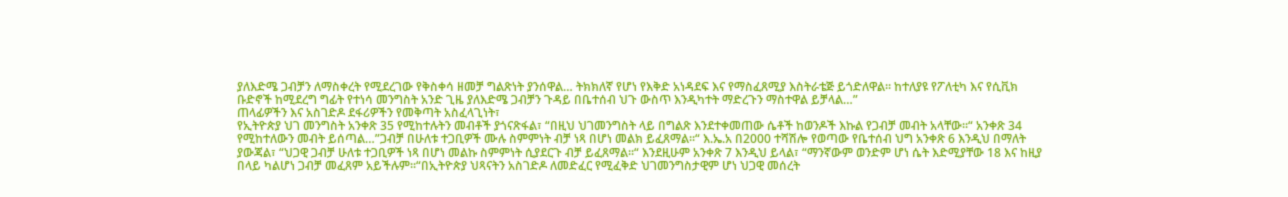ያለእድሜ ጋብቻን ለማስቀረት የሚደረገው የቅስቀሳ ዘመቻ ግልጽነት ያንሰዋል… ትክክለኛ የሆነ የእቅድ አነዳደፍ እና የማስፈጸሚያ እስትራቴጅ ይጎድለዋል፡፡ ከተለያዩ የፖለቲካ እና የሲቪክ ቡድኖች ከሚደረግ ግፊት የተነሳ መንግስት አንድ ጊዜ ያለእድሜ ጋብቻን ጉዳይ በቤተሰብ ህጉ ውስጥ እንዲካተት ማድረጉን ማስተዋል ይቻላል…”
ጠላፊዎችን እና አስገድዶ ደፋሪዎችን የመቅጣት አስፈላጊነት፣
የኢትዮጵያ ህገ መንግስት አንቀጽ 35 የሚከተሉትን መብቶች ያጎናጽፋል፣ “በዚህ ህገመንግስት ላይ በግልጽ እንደተቀመጠው ሴቶች ከወንዶች እኩል የጋብቻ መብት አላቸው፡፡“ አንቀጽ 34 የሚከተለውን መብት ይሰጣል…”ጋብቻ በሁለቱ ተጋቢዎች ሙሉ ስምምነት ብቻ ነጻ በሆነ መልክ ይፈጸማል፡፡“ እ.ኤ.አ በ2000 ተሻሽሎ የወጣው የቤተሰብ ህግ አንቀጽ 6 እንዲህ በማለት ያውጃል፣ “ህጋዊ ጋብቻ ሁለቱ ተጋቢዎች ነጻ በሆነ መልኩ ስምምነት ሲያደርጉ ብቻ ይፈጸማል፡፡“ እንደዚሁም አንቀጽ 7 እንዲህ ይላል፣ “ማንኛውም ወንድም ሆነ ሴት እድሚያቸው 18 እና ከዚያ በላይ ካልሆነ ጋብቻ መፈጸም አይችሉም፡፡“በኢትዮጵያ ህጻናትን አስገድዶ ለመድፈር የሚፈቅድ ህገመንግስታዊም ሆነ ህጋዊ መሰረት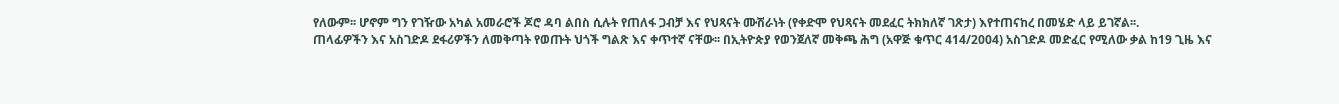የለውም፡፡ ሆኖም ግን የገዥው አካል አመራሮች ጆሮ ዳባ ልበስ ሲሉት የጠለፋ ጋብቻ እና የህጻናት ሙሽራነት (የቀድሞ የህጻናት መደፈር ትክክለኛ ገጽታ) እየተጠናከረ በመሄድ ላይ ይገኛል፡፡.
ጠላፊዎችን እና አስገድዶ ደፋሪዎችን ለመቅጣት የወጡት ህጎች ግልጽ እና ቀጥተኛ ናቸው፡፡ በኢትዮጵያ የወንጀለኛ መቅጫ ሕግ (አዋጅ ቁጥር 414/2004) አስገድዶ መድፈር የሚለው ቃል ከ19 ጊዜ እና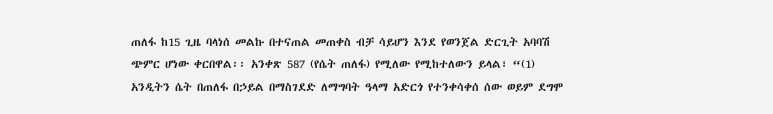ጠለፋ ከ15 ጊዜ ባላነሰ መልኩ በተናጠል መጠቀስ ብቻ ሳይሆን እንደ የወንጀል ድርጊት አባባሽ ጭምር ሆነው ቀርበዋል፡፡ አንቀጽ 587 (የሴት ጠለፋ) የሚለው የሚከተለውን ይላል፣ “(1) አንዲትን ሴት በጠለፋ በኃይል በማስገደድ ለማግባት ዓላማ አድርጎ የተንቀሳቀሰ ሰው ወይም ደግሞ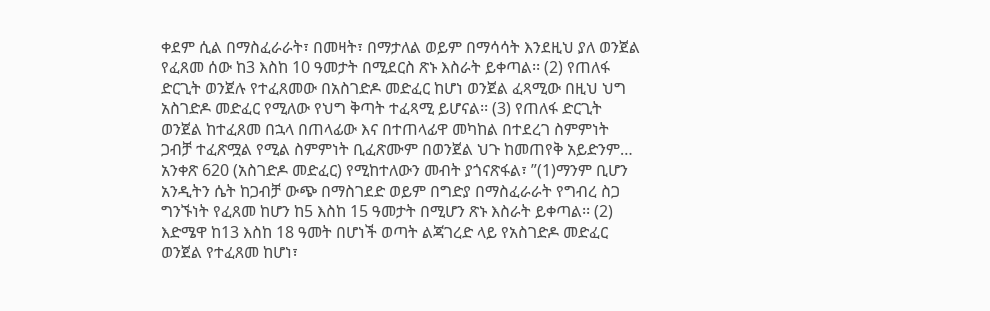ቀደም ሲል በማስፈራራት፣ በመዛት፣ በማታለል ወይም በማሳሳት እንደዚህ ያለ ወንጀል የፈጸመ ሰው ከ3 እስከ 10 ዓመታት በሚደርስ ጽኑ እስራት ይቀጣል፡፡ (2) የጠለፋ ድርጊት ወንጀሉ የተፈጸመው በአስገድዶ መድፈር ከሆነ ወንጀል ፈጻሚው በዚህ ህግ አስገድዶ መድፈር የሚለው የህግ ቅጣት ተፈጻሚ ይሆናል፡፡ (3) የጠለፋ ድርጊት ወንጀል ከተፈጸመ በኋላ በጠላፊው እና በተጠላፊዋ መካከል በተደረገ ስምምነት ጋብቻ ተፈጽሟል የሚል ስምምነት ቢፈጽሙም በወንጀል ህጉ ከመጠየቅ አይድንም…
አንቀጽ 620 (አስገድዶ መድፈር) የሚከተለውን መብት ያጎናጽፋል፣ ”(1)ማንም ቢሆን አንዲትን ሴት ከጋብቻ ውጭ በማስገደድ ወይም በግድያ በማስፈራራት የግብረ ስጋ ግንኙነት የፈጸመ ከሆን ከ5 እስከ 15 ዓመታት በሚሆን ጽኑ እስራት ይቀጣል፡፡ (2) እድሜዋ ከ13 እስከ 18 ዓመት በሆነች ወጣት ልጃገረድ ላይ የአስገድዶ መድፈር ወንጀል የተፈጸመ ከሆነ፣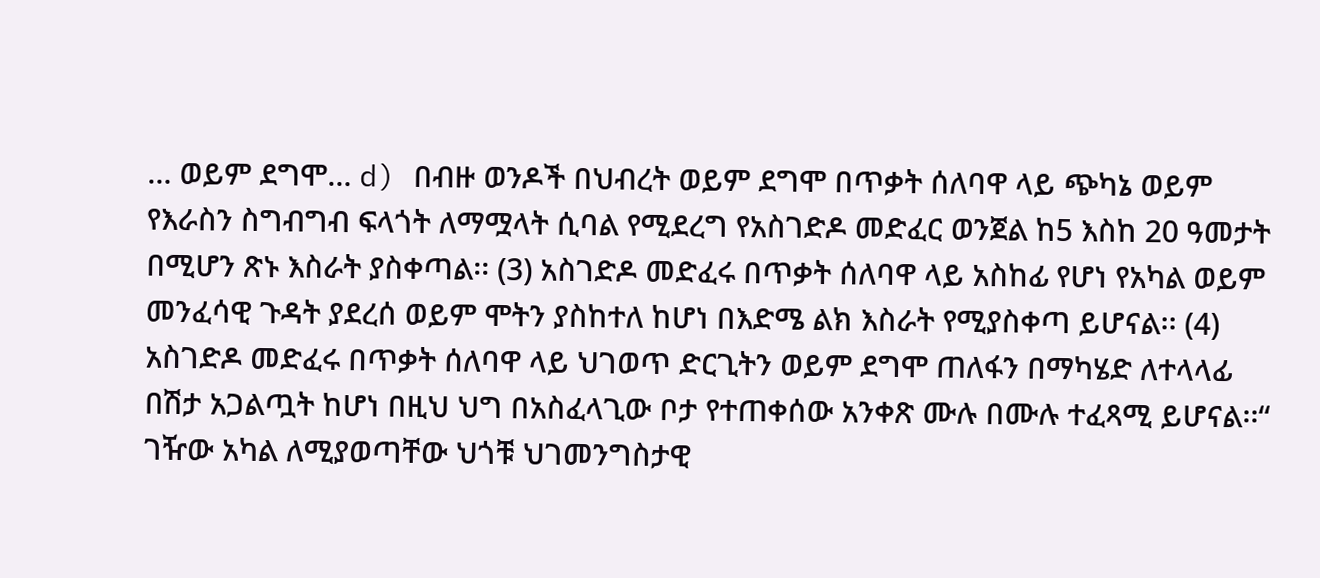… ወይም ደግሞ… d) በብዙ ወንዶች በህብረት ወይም ደግሞ በጥቃት ሰለባዋ ላይ ጭካኔ ወይም የእራስን ስግብግብ ፍላጎት ለማሟላት ሲባል የሚደረግ የአስገድዶ መድፈር ወንጀል ከ5 እስከ 20 ዓመታት በሚሆን ጽኑ እስራት ያስቀጣል፡፡ (3) አስገድዶ መድፈሩ በጥቃት ሰለባዋ ላይ አስከፊ የሆነ የአካል ወይም መንፈሳዊ ጉዳት ያደረሰ ወይም ሞትን ያስከተለ ከሆነ በእድሜ ልክ እስራት የሚያስቀጣ ይሆናል፡፡ (4) አስገድዶ መድፈሩ በጥቃት ሰለባዋ ላይ ህገወጥ ድርጊትን ወይም ደግሞ ጠለፋን በማካሄድ ለተላላፊ በሽታ አጋልጧት ከሆነ በዚህ ህግ በአስፈላጊው ቦታ የተጠቀሰው አንቀጽ ሙሉ በሙሉ ተፈጻሚ ይሆናል፡፡“
ገዥው አካል ለሚያወጣቸው ህጎቹ ህገመንግስታዊ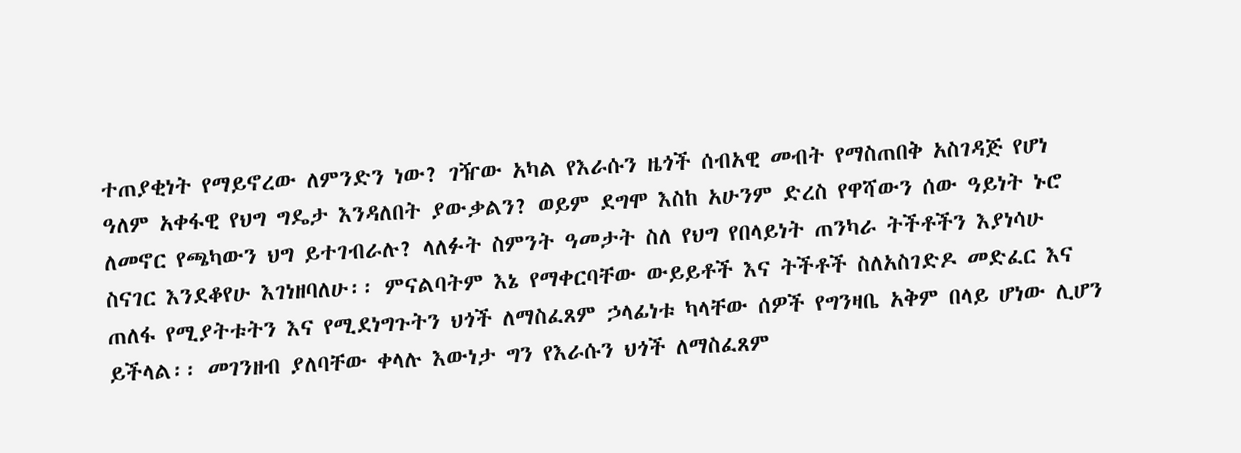ተጠያቂነት የማይኖረው ለምንድን ነው? ገዥው አካል የእራሱን ዜጎች ሰብአዊ መብት የማስጠበቅ አስገዳጅ የሆነ ዓለም አቀፋዊ የህግ ግዴታ እንዳለበት ያውቃልን? ወይም ደግሞ እስከ አሁንም ድረስ የዋሻውን ሰው ዓይነት ኑሮ ለመኖር የጫካውን ህግ ይተገብራሉ? ላለፉት ስምንት ዓመታት ስለ የህግ የበላይነት ጠንካራ ትችቶችን እያነሳሁ ስናገር እንደቆየሁ እገነዘባለሁ፡፡ ምናልባትም እኔ የማቀርባቸው ውይይቶች እና ትችቶች ስለአስገድዶ መድፈር እና ጠለፋ የሚያትቱትን እና የሚደነግጉትን ህጎች ለማስፈጸም ኃላፊነቱ ካላቸው ሰዎች የግንዛቤ አቅም በላይ ሆነው ሊሆን ይችላል፡፡ መገንዘብ ያለባቸው ቀላሉ እውነታ ግን የእራሱን ህጎች ለማስፈጸም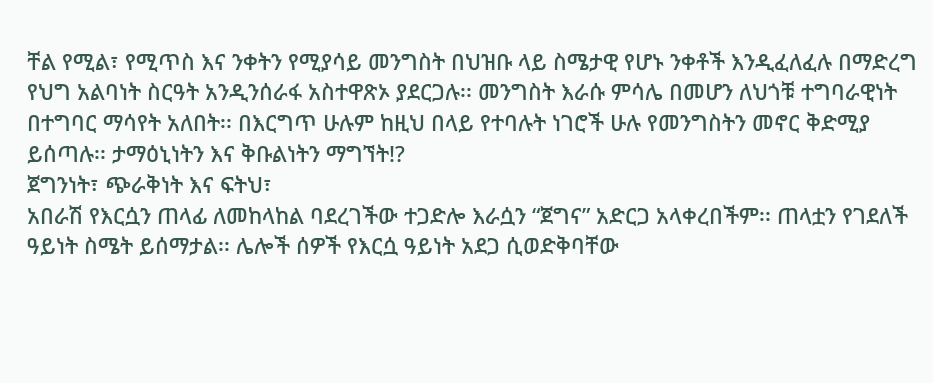ቸል የሚል፣ የሚጥስ እና ንቀትን የሚያሳይ መንግስት በህዝቡ ላይ ስሜታዊ የሆኑ ንቀቶች እንዲፈለፈሉ በማድረግ የህግ አልባነት ስርዓት አንዲንሰራፋ አስተዋጽኦ ያደርጋሉ፡፡ መንግስት እራሱ ምሳሌ በመሆን ለህጎቹ ተግባራዊነት በተግባር ማሳየት አለበት፡፡ በእርግጥ ሁሉም ከዚህ በላይ የተባሉት ነገሮች ሁሉ የመንግስትን መኖር ቅድሚያ ይሰጣሉ፡፡ ታማዕኒነትን እና ቅቡልነትን ማግኘት!?
ጀግንነት፣ ጭራቅነት እና ፍትህ፣
አበራሽ የእርሷን ጠላፊ ለመከላከል ባደረገችው ተጋድሎ እራሷን “ጀግና” አድርጋ አላቀረበችም፡፡ ጠላቷን የገደለች ዓይነት ስሜት ይሰማታል፡፡ ሌሎች ሰዎች የእርሷ ዓይነት አደጋ ሲወድቅባቸው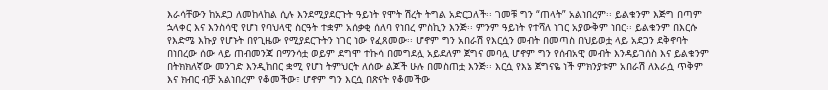እራሳቸውን ከአደጋ ለመከላከል ሲሉ እንደሚያደርጉት ዓይነት የሞት ሽረት ትግል አድርጋለች፡፡ ገመቹ ግን “ጠላት” አልነበረም፡፡ ይልቁንም እጅግ በጣም ኋላቀር እና እንስሳዊ የሆነ የባህላዊ ስርዓት ተቋም አሰቃቂ ሰለባ የነበረ ምስኪን እንጅ፡፡ ምንም ዓይነት የተሻለ ነገር አያውቅም ነበር፡፡ ይልቁንም በእርሱ የእድሜ እኩያ የሆኑት በየጊዜው የሚያደርጉትን ነገር ነው የፈጸመው፡፡ ሆኖም ግን አበራሽ የእርሷን መብት በመጣስ በህይወቷ ላይ አደጋን ደቅኖባት በነበረው ሰው ላይ ጠብመንጃ በማንሳቷ ወይም ደግሞ ተኩሳ በመግደሏ አይደለም ጀግና መባሏ ሆኖም ግን የሰብአዊ መብት እንዳይገሰስ እና ይልቁንም በትክክለኛው መንገድ እንዲከበር ቋሚ የሆነ ትምህርት ለሰው ልጆች ሁሉ በመስጠቷ እንጅ፡፡ እርሷ የእኔ ጀግናዬ ነች ምክንያቱም አበራሽ ለእራሷ ጥቅም እና ክብር ብቻ አልነበረም የቆመችው፣ ሆኖም ግን እርሷ በጽናት የቆመችው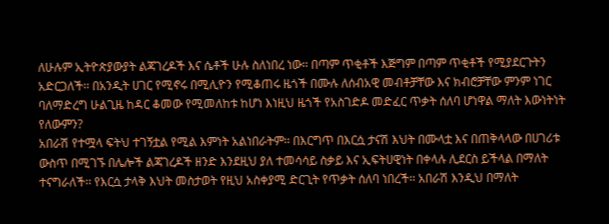ለሁሉም ኢትዮጵያውያት ልጃገረዶች እና ሴቶች ሁሉ ስለነበረ ነው፡፡ በጣም ጥቂቶች እጅግም በጣም ጥቂቶች የሚያደርጉትን አድርጋለች፡፡ በአንዲት ሀገር የሚኖሩ በሚሊዮን የሚቆጠሩ ዜጎች በሙሉ ለሰብአዊ መብቶቻቸው እና ክብሮቻቸው ምንም ነገር ባለማድረግ ሁልጊዜ ከዳር ቆመው የሚመለከቱ ከሆነ እነዚህ ዜጎች የአስገድዶ መድፈር ጥቃት ሰለባ ሆነዋል ማለት እውነትነት የለውምን?
አበራሽ የተሟላ ፍትህ ተገኝቷል የሚል እምነት አልነበራትም፡፡ በእርግጥ በእርሷ ታናሽ እህት በሙላቷ እና በጠቅላላው በሀገሪቱ ውስጥ በሚገኙ በሌሎች ልጃገረዶች ዘንድ እንደዚህ ያለ ተመሳሳይ ስቃይ እና ኢፍትሀዊነት በቀላሉ ሊደርስ ይችላል በማለት ተናግራለች፡፡ የእርሷ ታላቅ እህት መስታወት የዚህ አስቀያሚ ድርጊት የጥቃት ሰለባ ነበረች፡፡ አበራሽ እንዲህ በማለት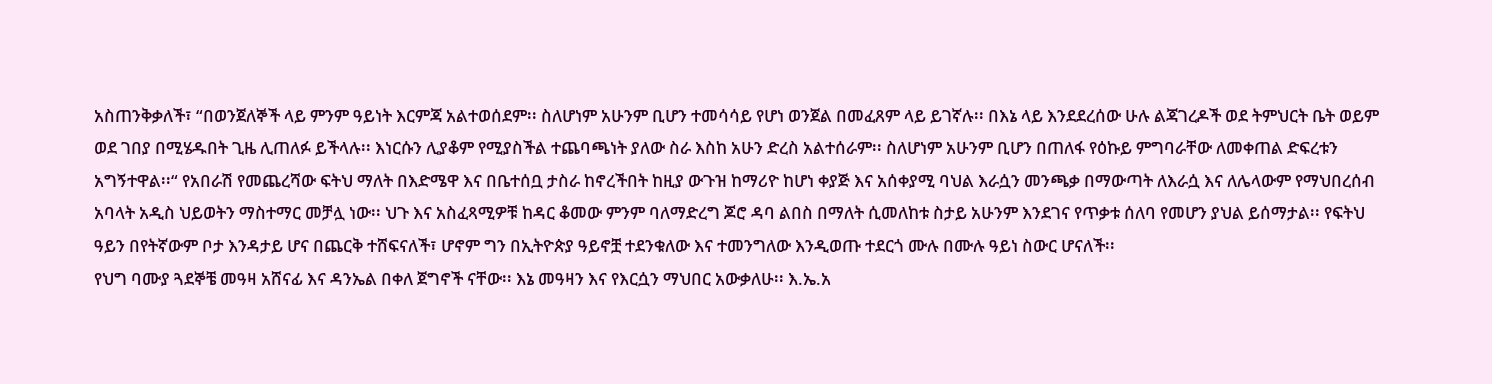አስጠንቅቃለች፣ “በወንጀለኞች ላይ ምንም ዓይነት እርምጃ አልተወሰደም፡፡ ስለሆነም አሁንም ቢሆን ተመሳሳይ የሆነ ወንጀል በመፈጸም ላይ ይገኛሉ፡፡ በእኔ ላይ እንደደረሰው ሁሉ ልጃገረዶች ወደ ትምህርት ቤት ወይም ወደ ገበያ በሚሄዱበት ጊዜ ሊጠለፉ ይችላሉ፡፡ እነርሱን ሊያቆም የሚያስችል ተጨባጫነት ያለው ስራ እስከ አሁን ድረስ አልተሰራም፡፡ ስለሆነም አሁንም ቢሆን በጠለፋ የዕኩይ ምግባራቸው ለመቀጠል ድፍረቱን አግኝተዋል፡፡“ የአበራሽ የመጨረሻው ፍትህ ማለት በእድሜዋ እና በቤተሰቧ ታስራ ከኖረችበት ከዚያ ውጉዝ ከማሪዮ ከሆነ ቀያጅ እና አሰቀያሚ ባህል እራሷን መንጫቃ በማውጣት ለእራሷ እና ለሌላውም የማህበረሰብ አባላት አዲስ ህይወትን ማስተማር መቻሏ ነው፡፡ ህጉ እና አስፈጻሚዎቹ ከዳር ቆመው ምንም ባለማድረግ ጆሮ ዳባ ልበስ በማለት ሲመለከቱ ስታይ አሁንም እንደገና የጥቃቱ ሰለባ የመሆን ያህል ይሰማታል፡፡ የፍትህ ዓይን በየትኛውም ቦታ እንዳታይ ሆና በጨርቅ ተሸፍናለች፣ ሆኖም ግን በኢትዮጵያ ዓይኖቿ ተደንቁለው እና ተመንግለው እንዲወጡ ተደርጎ ሙሉ በሙሉ ዓይነ ስውር ሆናለች፡፡
የህግ ባሙያ ጓደኞቼ መዓዛ አሸናፊ እና ዳንኤል በቀለ ጀግኖች ናቸው፡፡ እኔ መዓዛን እና የእርሷን ማህበር አውቃለሁ፡፡ እ.ኤ.አ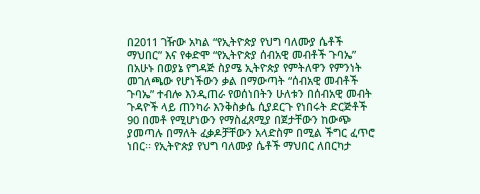በ2011 ገዥው አካል “የኢትዮጵያ የህግ ባለሙያ ሴቶች ማህበር” እና የቀድሞ “የኢትዮጵያ ሰብአዊ መብቶች ጉባኤ” በአሁኑ በወያኔ የግዳጅ ስያሜ ኢትዮጵያ የምትለዋን የምንነት መገለጫው የሆነችውን ቃል በማውጣት “ሰብአዊ መብቶች ጉባኤ” ተብሎ እንዲጠራ የወሰነበትን ሁለቱን በሰብአዊ መብት ጉዳዮች ላይ ጠንካራ እንቅስቃሴ ሲያደርጉ የነበሩት ድርጅቶች 90 በመቶ የሚሆነውን የማስፈጸሚያ በጀታቸውን ከውጭ ያመጣሉ በማለት ፈቃዶቻቸውን አላድስም በሚል ችግር ፈጥሮ ነበር፡፡ የኢትዮጵያ የህግ ባለሙያ ሴቶች ማህበር ለበርካታ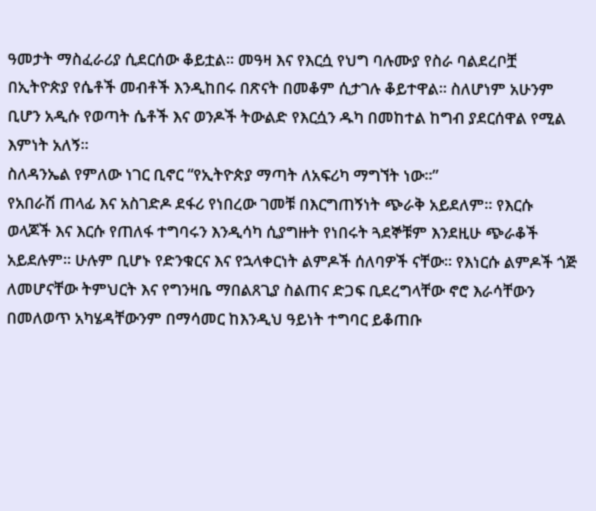ዓመታት ማስፈራሪያ ሲደርሰው ቆይቷል፡፡ መዓዛ እና የእርሷ የህግ ባሉሙያ የስራ ባልደረቦቿ በኢትዮጵያ የሴቶች መብቶች እንዲከበሩ በጽናት በመቆም ሲታገሉ ቆይተዋል፡፡ ስለሆነም አሁንም ቢሆን አዲሱ የወጣት ሴቶች እና ወንዶች ትውልድ የእርሷን ዱካ በመከተል ከግብ ያደርሰዋል የሚል እምነት አለኝ፡፡
ስለዳንኤል የምለው ነገር ቢኖር “የኢትዮጵያ ማጣት ለአፍሪካ ማግኘት ነው፡፡”
የአበራሽ ጠላፊ እና አስገድዶ ደፋሪ የነበረው ገመቹ በእርግጠኝነት ጭራቅ አይደለም፡፡ የእርሱ ወላጆች እና እርሱ የጠለፋ ተግባሩን እንዲሳካ ሲያግዙት የነበሩት ጓደኞቹም እንደዚሁ ጭራቆች አይደሉም፡፡ ሁሉም ቢሆኑ የድንቁርና እና የኋላቀርነት ልምዶች ሰለባዎች ናቸው፡፡ የእነርሱ ልምዶች ጎጅ ለመሆናቸው ትምህርት እና የግንዛቤ ማበልጸጊያ ስልጠና ድጋፍ ቢደረግላቸው ኖሮ እራሳቸውን በመለወጥ አካሄዳቸውንም በማሳመር ከእንዲህ ዓይነት ተግባር ይቆጠቡ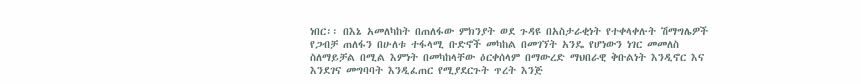ነበር፡፡ በእኔ አመለካከት በጠለፋው ምክንያት ወደ ጉዳዩ በአስታራቂነት የተቀላቀሉት ሽማግሌዎች የጋብቻ ጠለፋን በሁለቱ ተፋላሚ ቡድኖች መካከል በመገኘት አንዴ የሆነውን ነገር መመለስ ስለማይቻል በሚል እምነት በመካከላቸው ዕርቀሰላም በማውረድ ማህበራዊ ቅቡልነት እንዲኖር እና እንደገና መግባባት እንዲፈጠር የሚያደርጉት ጥረት እንጅ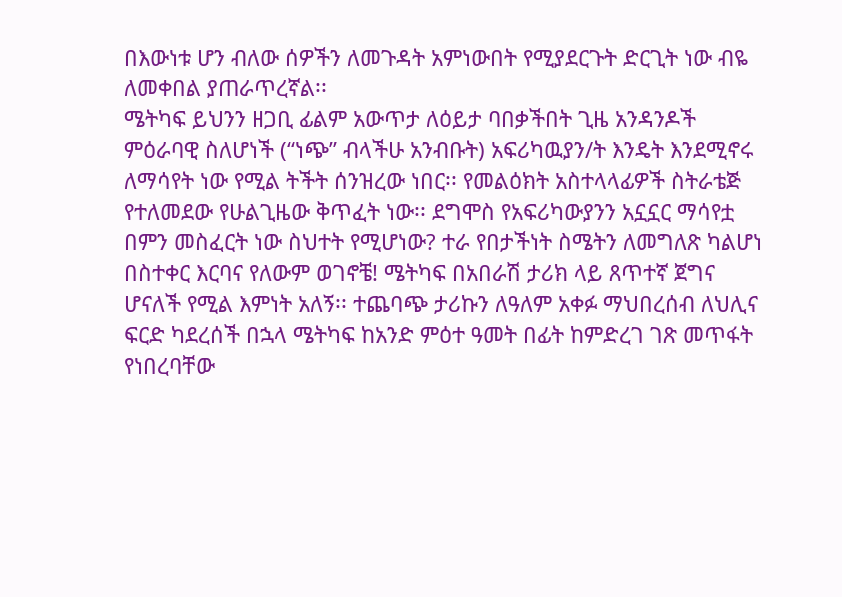በእውነቱ ሆን ብለው ሰዎችን ለመጉዳት አምነውበት የሚያደርጉት ድርጊት ነው ብዬ ለመቀበል ያጠራጥረኛል፡፡
ሜትካፍ ይህንን ዘጋቢ ፊልም አውጥታ ለዕይታ ባበቃችበት ጊዜ አንዳንዶች ምዕራባዊ ስለሆነች (“ነጭ” ብላችሁ አንብቡት) አፍሪካዉያን/ት እንዴት እንደሚኖሩ ለማሳየት ነው የሚል ትችት ሰንዝረው ነበር፡፡ የመልዕክት አስተላላፊዎች ስትራቴጅ የተለመደው የሁልጊዜው ቅጥፈት ነው፡፡ ደግሞስ የአፍሪካውያንን አኗኗር ማሳየቷ በምን መስፈርት ነው ስህተት የሚሆነው? ተራ የበታችነት ስሜትን ለመግለጽ ካልሆነ በስተቀር እርባና የለውም ወገኖቼ! ሜትካፍ በአበራሽ ታሪክ ላይ ጸጥተኛ ጀግና ሆናለች የሚል እምነት አለኝ፡፡ ተጨባጭ ታሪኩን ለዓለም አቀፉ ማህበረሰብ ለህሊና ፍርድ ካደረሰች በኋላ ሜትካፍ ከአንድ ምዕተ ዓመት በፊት ከምድረገ ገጽ መጥፋት የነበረባቸው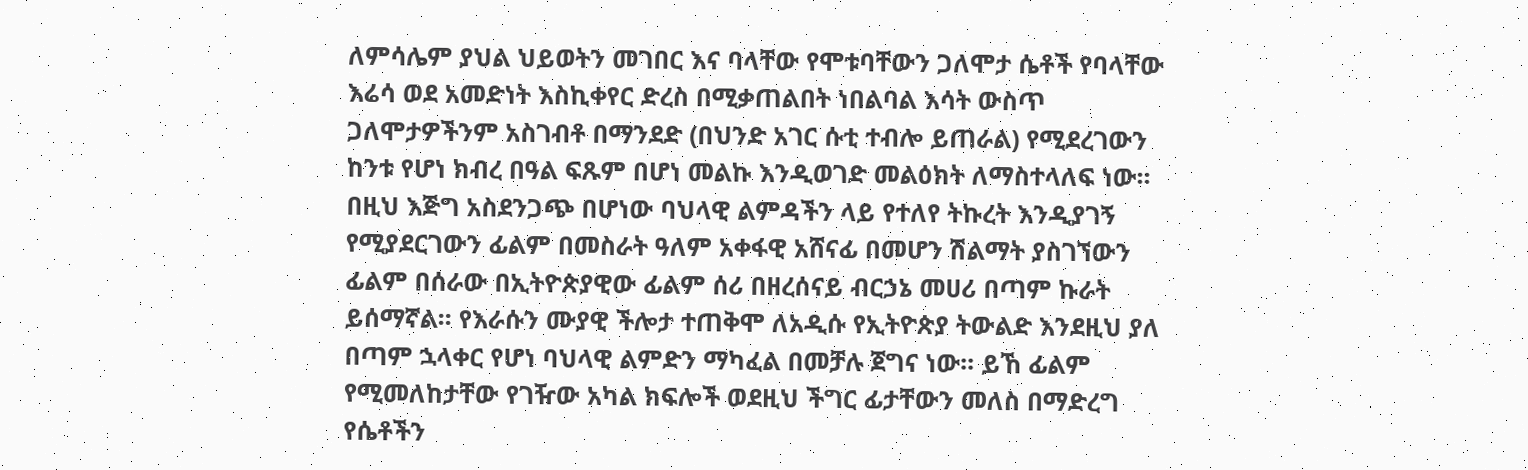ለምሳሌም ያህል ህይወትን መገበር እና ባላቸው የሞቱባቸውን ጋለሞታ ሴቶች የባላቸው እሬሳ ወደ አመድነት እስኪቀየር ድረስ በሚቃጠልበት ነበልባል እሳት ውስጥ ጋለሞታዎችንም አስገብቶ በማንደድ (በህንድ አገር ሱቲ ተብሎ ይጠራል) የሚደረገውን ከንቱ የሆነ ክብረ በዓል ፍጹም በሆነ መልኩ እንዲወገድ መልዕክት ለማስተላለፍ ነው፡፡
በዚህ እጅግ አስደንጋጭ በሆነው ባህላዊ ልምዳችን ላይ የተለየ ትኩረት እንዲያገኝ የሚያደርገውን ፊልም በመስራት ዓለም አቀፋዊ አሸናፊ በመሆን ሽልማት ያስገኘውን ፊልም በሰራው በኢትዮጵያዊው ፊልም ሰሪ በዘረሰናይ ብርኃኔ መሀሪ በጣም ኩራት ይሰማኛል፡፡ የእራሱን ሙያዊ ችሎታ ተጠቅሞ ለአዲሱ የኢትዮጵያ ትውልድ እንደዚህ ያለ በጣም ኋላቀር የሆነ ባህላዊ ልምድን ማካፈል በመቻሉ ጀግና ነው፡፡ ይኸ ፊልም የሚመለከታቸው የገዥው አካል ክፍሎች ወደዚህ ችግር ፊታቸውን መለስ በማድረግ የሴቶችን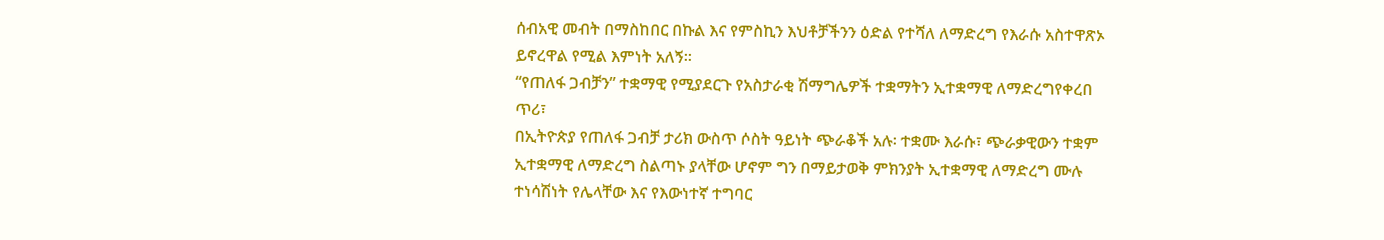ሰብአዊ መብት በማስከበር በኩል እና የምስኪን እህቶቻችንን ዕድል የተሻለ ለማድረግ የእራሱ አስተዋጽኦ ይኖረዋል የሚል እምነት አለኝ፡፡
“የጠለፋ ጋብቻን” ተቋማዊ የሚያደርጉ የአስታራቂ ሽማግሌዎች ተቋማትን ኢተቋማዊ ለማድረግየቀረበ ጥሪ፣
በኢትዮጵያ የጠለፋ ጋብቻ ታሪክ ውስጥ ሶስት ዓይነት ጭራቆች አሉ፡ ተቋሙ እራሱ፣ ጭራቃዊውን ተቋም ኢተቋማዊ ለማድረግ ስልጣኑ ያላቸው ሆኖም ግን በማይታወቅ ምክንያት ኢተቋማዊ ለማድረግ ሙሉ ተነሳሽነት የሌላቸው እና የእውነተኛ ተግባር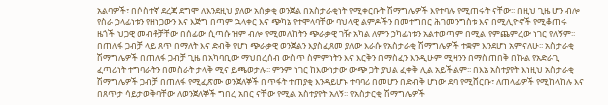አልባዎች፣ በሶስተኛ ደረጃ ደግሞ ለእንደዚህ ያለው አሰቃቂ ወንጀል በአስታራቂነት የሚቀርቡት ሽማግሌዎች እየተባሉ የሚጠሩት ናቸው፡፡ በዚህ ጊዜ ሆን ብሎ የስራ ኃላፊነቱን የዘነጋውን እና እጅግ በጣም ኋላቀር እና ጭካኔ የተሞላባቸው ባህላዊ ልምዶችን በመተግበር ሕገመንግስቱ እና በሚሊዮኖች የሚቆጠሩ ዜጎች ህጋዊ መብቶቻቸው በሰፊው ሲጣሱ ዝም ብሎ የሚመለከትን ጭራቃዊ ገዥ አካል ለምን ኃካፊነቱን አልተወጣም በሚል የምጨምረው ነገር የለኝም፡፡
በጠለፋ ጋብቻ ላይ ጸጥ በማለት እና ድብቅ የሆነ ጭራቃዊ ወንጀልን እያስፈጸመ ያለው እራሱ የአስታራቂ ሽማግሌዎች ተቋም እንደሆነ አምናለሁ፡፡ አስታራቂ ሽማግሌዎች በጠለፋ ጋብቻ ጊዜ በአካባቢው ማህበረሰብ ውስጥ ስምምነትን እና እርቅን በማስፈን እንዲሁም ሚዛንን በማስጠበቅ በኩል የአድራጊ ፈጣሪነት ተግባራትን በመስራት ታላቅ ሚና ይጫወታሉ፡፡ ምንም ነገር ከእውነታው ውጭ ጋት ያህል ፈቀቅ ሊል አይችልም፡፡ በእኔ አስተያየት እነዚህ አስታራቂ ሽማግሌዎች ጋብቻ በጠለፋ የሚፈጽሙ ወንጀለኞች በጥፋት ተጠያቂ እንዳይሆኑ ተባባሪ በመሆን በድብቅ ሆነው ደባ የሚሸርቡ፣ ለጠላፊዎች የሚከላከሉ እና በጸጥታ ሳይታወቅባቸው ለወንጀለኞች ግበረ አበር ናቸው የሚል አስተያየት አለኝ፡፡ የአስታርቂ ሽማግሌዎች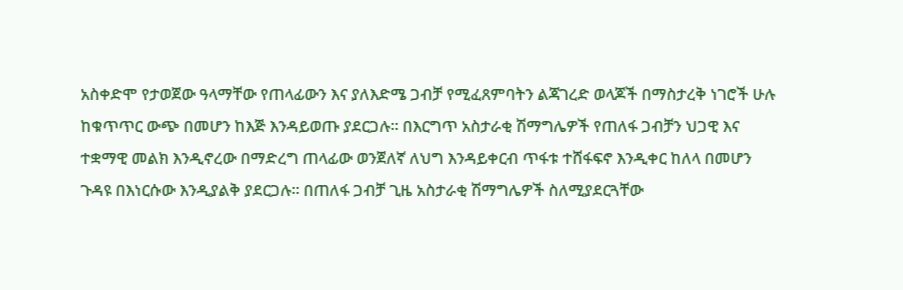አስቀድሞ የታወጀው ዓላማቸው የጠላፊውን እና ያለእድሜ ጋብቻ የሚፈጸምባትን ልጃገረድ ወላጆች በማስታረቅ ነገሮች ሁሉ ከቁጥጥር ውጭ በመሆን ከእጅ እንዳይወጡ ያደርጋሉ፡፡ በእርግጥ አስታራቂ ሽማግሌዎች የጠለፋ ጋብቻን ህጋዊ እና ተቋማዊ መልክ እንዲኖረው በማድረግ ጠላፊው ወንጀለኛ ለህግ እንዳይቀርብ ጥፋቱ ተሸፋፍኖ እንዲቀር ከለላ በመሆን ጉዳዩ በእነርሱው እንዲያልቅ ያደርጋሉ፡፡ በጠለፋ ጋብቻ ጊዜ አስታራቂ ሽማግሌዎች ስለሚያደርጓቸው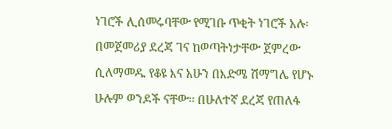ነገሮች ሊሰመሩባቸው የሚገቡ ጥቂት ነገሮች አሉ፡ በመጀመሪያ ደረጃ ገና ከወጣትነታቸው ጀምረው ሲለማመዱ የቆዩ እና አሁን በእድሜ ሽማግሌ የሆኑ ሁሉም ወንዶች ናቸው፡፡ በሁለተኛ ደረጃ የጠለፋ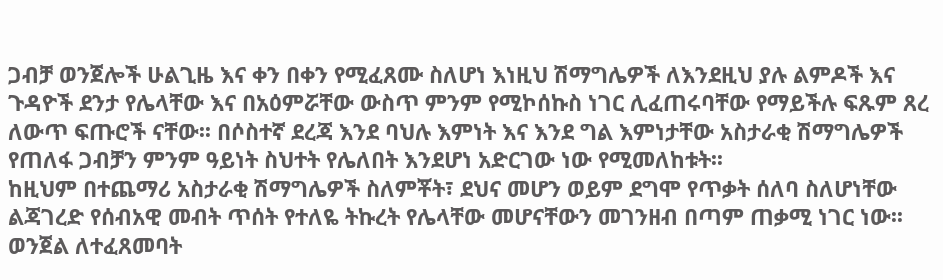ጋብቻ ወንጀሎች ሁልጊዜ እና ቀን በቀን የሚፈጸሙ ስለሆነ እነዚህ ሽማግሌዎች ለእንደዚህ ያሉ ልምዶች እና ጉዳዮች ደንታ የሌላቸው እና በአዕምሯቸው ውስጥ ምንም የሚኮሰኩስ ነገር ሊፈጠሩባቸው የማይችሉ ፍጹም ጸረ ለውጥ ፍጡሮች ናቸው፡፡ በሶስተኛ ደረጃ እንደ ባህሉ እምነት እና እንደ ግል እምነታቸው አስታራቂ ሽማግሌዎች የጠለፋ ጋብቻን ምንም ዓይነት ስህተት የሌለበት እንደሆነ አድርገው ነው የሚመለከቱት፡፡
ከዚህም በተጨማሪ አስታራቂ ሽማግሌዎች ስለምቾት፣ ደህና መሆን ወይም ደግሞ የጥቃት ሰለባ ስለሆነቸው ልጃገረድ የሰብአዊ መብት ጥሰት የተለዬ ትኩረት የሌላቸው መሆናቸውን መገንዘብ በጣም ጠቃሚ ነገር ነው፡፡ ወንጀል ለተፈጸመባት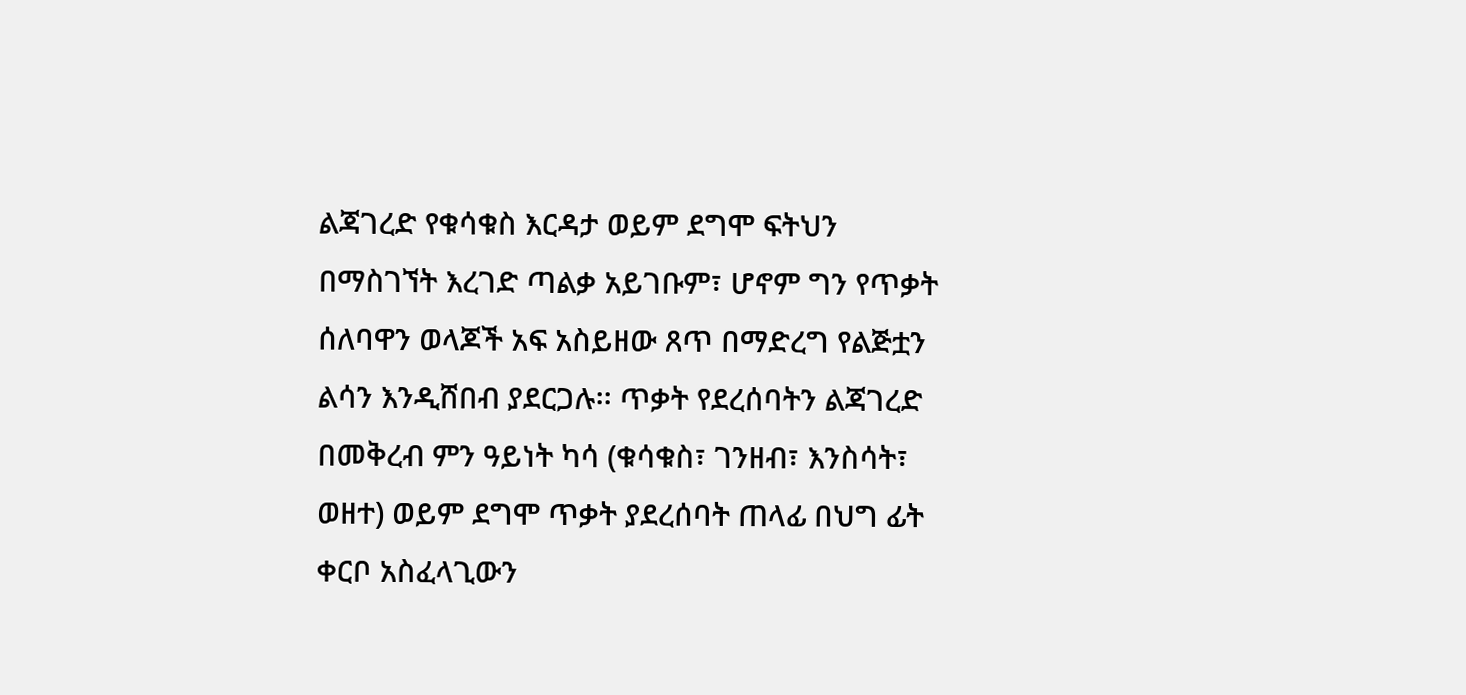ልጃገረድ የቁሳቁስ እርዳታ ወይም ደግሞ ፍትህን በማስገኘት እረገድ ጣልቃ አይገቡም፣ ሆኖም ግን የጥቃት ሰለባዋን ወላጆች አፍ አስይዘው ጸጥ በማድረግ የልጅቷን ልሳን እንዲሸበብ ያደርጋሉ፡፡ ጥቃት የደረሰባትን ልጃገረድ በመቅረብ ምን ዓይነት ካሳ (ቁሳቁስ፣ ገንዘብ፣ እንስሳት፣ ወዘተ) ወይም ደግሞ ጥቃት ያደረሰባት ጠላፊ በህግ ፊት ቀርቦ አስፈላጊውን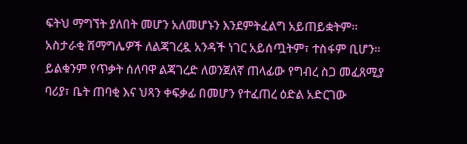ፍትህ ማግኘት ያለበት መሆን አለመሆኑን እንደምትፈልግ አይጠይቋትም፡፡ አስታራቂ ሽማግሌዎች ለልጃገረዷ አንዳች ነገር አይሰጧትም፣ ተስፋም ቢሆን፡፡ ይልቁንም የጥቃት ሰለባዋ ልጃገረድ ለወንጀለኛ ጠላፊው የግብረ ስጋ መፈጸሚያ ባሪያ፣ ቤት ጠባቂ እና ህጻን ቀፍቃፊ በመሆን የተፈጠረ ዕድል አድርገው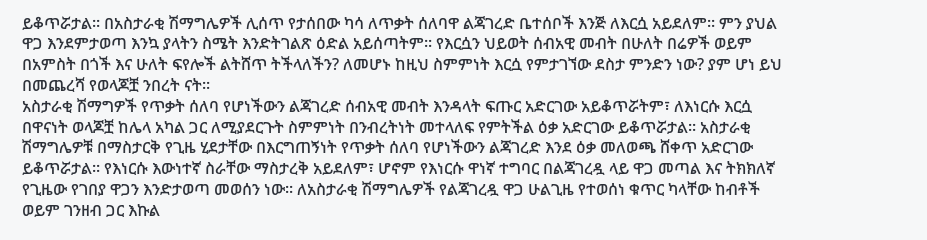ይቆጥሯታል፡፡ በአስታራቂ ሽማግሌዎች ሊሰጥ የታሰበው ካሳ ለጥቃት ሰለባዋ ልጃገረድ ቤተሰቦች እንጅ ለእርሷ አይደለም፡፡ ምን ያህል ዋጋ እንደምታወጣ እንኳ ያላትን ስሜት እንድትገልጽ ዕድል አይሰጣትም፡፡ የእርሷን ህይወት ሰብአዊ መብት በሁለት በሬዎች ወይም በአምስት በጎች እና ሁለት ፍየሎች ልትሸጥ ትችላለችን? ለመሆኑ ከዚህ ስምምነት እርሷ የምታገኘው ደስታ ምንድን ነው? ያም ሆነ ይህ በመጨረሻ የወላጆቿ ንበረት ናት፡፡
አስታራቂ ሽማግዎች የጥቃት ሰለባ የሆነችውን ልጃገረድ ሰብአዊ መብት እንዳላት ፍጡር አድርገው አይቆጥሯትም፣ ለእነርሱ እርሷ በዋናነት ወላጆቿ ከሌላ አካል ጋር ለሚያደርጉት ስምምነት በንብረትነት መተላለፍ የምትችል ዕቃ አድርገው ይቆጥሯታል፡፡ አስታራቂ ሽማግሌዎቹ በማስታርቅ የጊዜ ሂደታቸው በእርግጠኝነት የጥቃት ሰለባ የሆነችውን ልጃገረድ እንደ ዕቃ መለወጫ ሸቀጥ አድርገው ይቆጥሯታል፡፡ የእነርሱ እውነተኛ ስራቸው ማስታረቅ አይደለም፣ ሆኖም የእነርሱ ዋነኛ ተግባር በልጃገረዷ ላይ ዋጋ መጣል እና ትክክለኛ የጊዜው የገበያ ዋጋን እንድታወጣ መወሰን ነው፡፡ ለአስታራቂ ሽማግሌዎች የልጃገረዷ ዋጋ ሁልጊዜ የተወሰነ ቁጥር ካላቸው ከብቶች ወይም ገንዘብ ጋር እኩል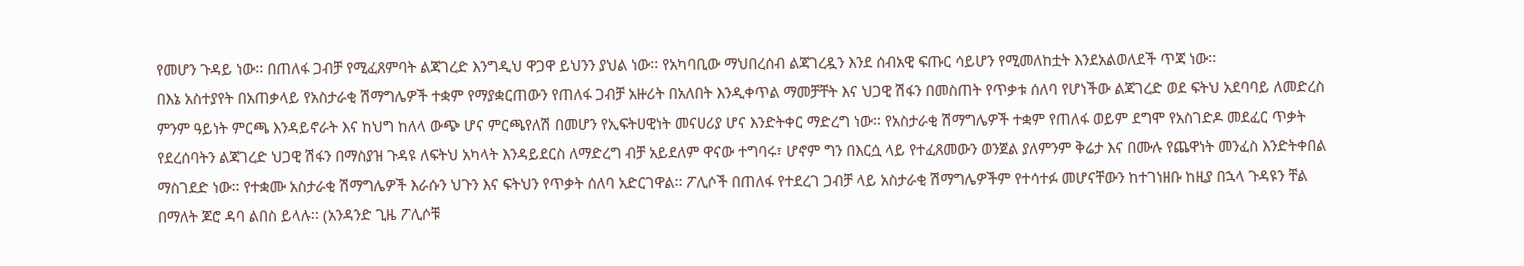የመሆን ጉዳይ ነው፡፡ በጠለፋ ጋብቻ የሚፈጸምባት ልጃገረድ እንግዲህ ዋጋዋ ይህንን ያህል ነው፡፡ የአካባቢው ማህበረሰብ ልጃገረዷን እንደ ሰብአዊ ፍጡር ሳይሆን የሚመለከቷት እንደአልወለደች ጥጃ ነው፡፡
በእኔ አስተያየት በአጠቃላይ የአስታራቂ ሽማግሌዎች ተቋም የማያቋርጠውን የጠለፋ ጋብቻ አዙሪት በአለበት እንዲቀጥል ማመቻቸት እና ህጋዊ ሽፋን በመስጠት የጥቃቱ ሰለባ የሆነችው ልጃገረድ ወደ ፍትህ አደባባይ ለመድረስ ምንም ዓይነት ምርጫ እንዳይኖራት እና ከህግ ከለላ ውጭ ሆና ምርጫየለሽ በመሆን የኢፍትሀዊነት መናሀሪያ ሆና እንድትቀር ማድረግ ነው፡፡ የአስታራቂ ሽማግሌዎች ተቋም የጠለፋ ወይም ደግሞ የአስገድዶ መደፈር ጥቃት የደረሰባትን ልጃገረድ ህጋዊ ሽፋን በማስያዝ ጉዳዩ ለፍትህ አካላት እንዳይደርስ ለማድረግ ብቻ አይደለም ዋናው ተግባሩ፣ ሆኖም ግን በእርሷ ላይ የተፈጸመውን ወንጀል ያለምንም ቅሬታ እና በሙሉ የጨዋነት መንፈስ እንድትቀበል ማስገደድ ነው፡፡ የተቋሙ አስታራቂ ሽማግሌዎች እራሱን ህጉን እና ፍትህን የጥቃት ሰለባ አድርገዋል፡፡ ፖሊሶች በጠለፋ የተደረገ ጋብቻ ላይ አስታራቂ ሽማግሌዎችም የተሳተፉ መሆናቸውን ከተገነዘቡ ከዚያ በኋላ ጉዳዩን ቸል በማለት ጆሮ ዳባ ልበስ ይላሉ፡፡ (አንዳንድ ጊዜ ፖሊሶቹ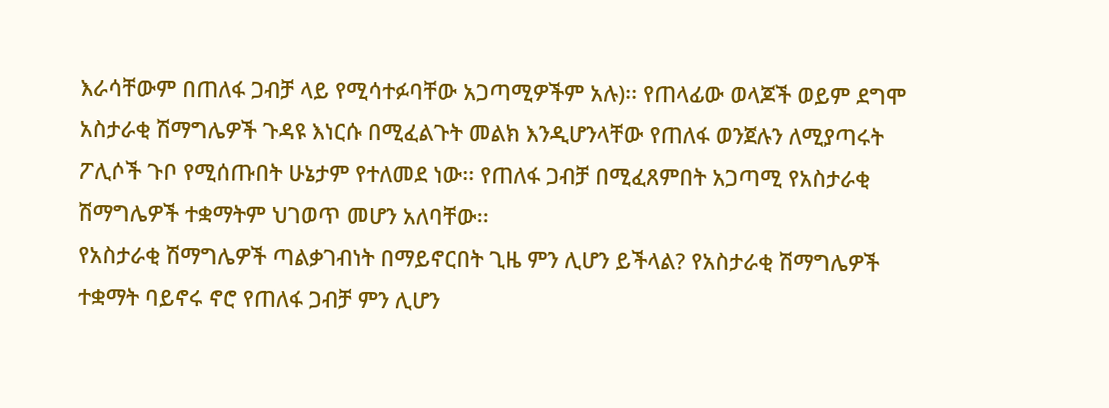እራሳቸውም በጠለፋ ጋብቻ ላይ የሚሳተፉባቸው አጋጣሚዎችም አሉ)፡፡ የጠላፊው ወላጆች ወይም ደግሞ አስታራቂ ሽማግሌዎች ጉዳዩ እነርሱ በሚፈልጉት መልክ እንዲሆንላቸው የጠለፋ ወንጀሉን ለሚያጣሩት ፖሊሶች ጉቦ የሚሰጡበት ሁኔታም የተለመደ ነው፡፡ የጠለፋ ጋብቻ በሚፈጸምበት አጋጣሚ የአስታራቂ ሽማግሌዎች ተቋማትም ህገወጥ መሆን አለባቸው፡፡
የአስታራቂ ሽማግሌዎች ጣልቃገብነት በማይኖርበት ጊዜ ምን ሊሆን ይችላል? የአስታራቂ ሽማግሌዎች ተቋማት ባይኖሩ ኖሮ የጠለፋ ጋብቻ ምን ሊሆን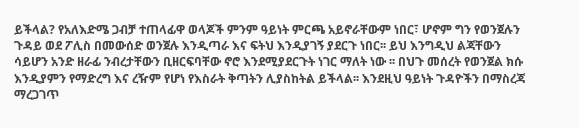ይችላል? የአለእድሜ ጋብቻ ተጠላፊዋ ወላጆች ምንም ዓይነት ምርጫ አይኖራቸውም ነበር፣ ሆኖም ግን የወንጀሉን ጉዳይ ወደ ፖሊስ በመውሰድ ወንጀሉ እንዲጣራ እና ፍትህ እንዲያገኝ ያደርጉ ነበር፡፡ ይህ እንግዲህ ልጃቸውን ሳይሆን አንድ ዘራፊ ንብረታቸውን ቢዘርፍባቸው ኖሮ እንደሚያደርጉት ነገር ማለት ነው ፡፡ በህጉ መሰረት የወንጀል ክሱ እንዲያምን የማድረግ እና ረዥም የሆነ የእስራት ቅጣትን ሊያስከትል ይችላል፡፡ እንደዚህ ዓይነት ጉዳዮችን በማስረጃ ማረጋገጥ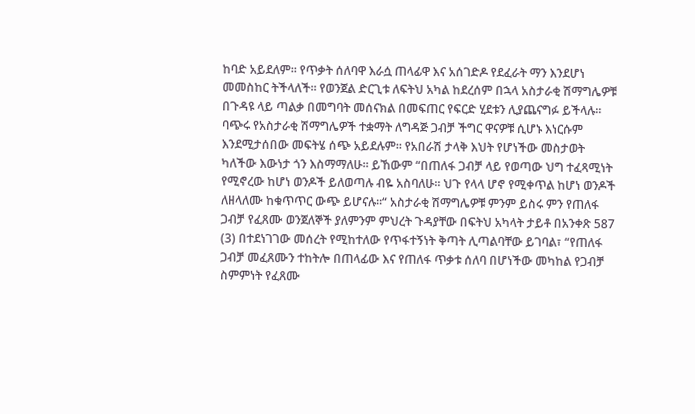ከባድ አይደለም፡፡ የጥቃት ሰለባዋ እራሷ ጠላፊዋ እና አሰገድዶ የደፈራት ማን እንደሆነ መመስከር ትችላለች፡፡ የወንጀል ድርጊቱ ለፍትህ አካል ከደረሰም በኋላ አስታራቂ ሽማግሌዎቹ በጉዳዩ ላይ ጣልቃ በመግባት መሰናክል በመፍጠር የፍርድ ሂደቱን ሊያጨናግፉ ይችላሉ፡፡
ባጭሩ የአስታራቂ ሽማግሌዎች ተቋማት ለግዳጅ ጋብቻ ችግር ዋናዎቹ ሲሆኑ እነርሱም እንደሚታሰበው መፍትሄ ሰጭ አይደሉም፡፡ የአበራሽ ታላቅ እህት የሆነችው መስታወት ካለችው እውነታ ጎን እስማማለሁ፡፡ ይኸውም “በጠለፋ ጋብቻ ላይ የወጣው ህግ ተፈጻሚነት የሚኖረው ከሆነ ወንዶች ይለወጣሉ ብዬ አስባለሁ፡፡ ህጉ የላላ ሆኖ የሚቀጥል ከሆነ ወንዶች ለዘላለሙ ከቁጥጥር ውጭ ይሆናሉ፡፡“ አስታራቂ ሽማግሌዎቹ ምንም ይስሩ ምን የጠለፋ ጋብቻ የፈጸሙ ወንጀለኞች ያለምንም ምህረት ጉዳያቸው በፍትህ አካላት ታይቶ በአንቀጽ 587 (3) በተደነገገው መሰረት የሚከተለው የጥፋተኝነት ቅጣት ሊጣልባቸው ይገባል፣ “የጠለፋ ጋብቻ መፈጸሙን ተከትሎ በጠላፊው እና የጠለፋ ጥቃቱ ሰለባ በሆነችው መካከል የጋብቻ ስምምነት የፈጸሙ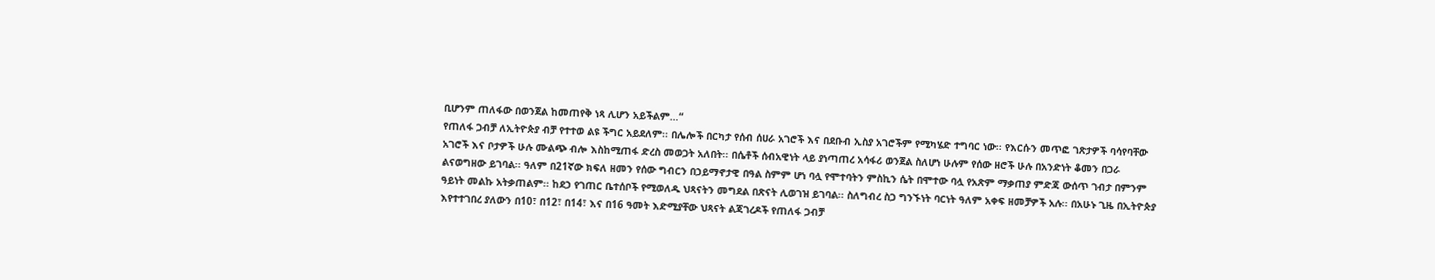ቢሆንም ጠለፋው በወንጀል ከመጠየቅ ነጻ ሊሆን አይችልም…“
የጠለፋ ጋብቻ ለኢትዮጵያ ብቻ የተተወ ልዩ ችግር አይደለም፡፡ በሌሎች በርካታ የሰብ ሰሀራ አገሮች እና በደቡብ ኢስያ አገሮችም የሚካሄድ ተግባር ነው፡፡ የእርሱን መጥፎ ገጽታዎች ባሳየባቸው አገሮች እና ቦታዎች ሁሉ ሙልጭ ብሎ እስከሚጠፋ ድረስ መወጋት አለበት፡፡ በሴቶች ሰብአዊነት ላይ ያነጣጠረ አሳፋሪ ወንጀል ስለሆነ ሁሉም የሰው ዘሮች ሁሉ በአንድነት ቆመን በጋራ ልናወግዘው ይገባል፡፡ ዓለም በ21ኛው ክፍለ ዘመን የሰው ግብርን በኃይማኖታዊ በዓል ስምም ሆነ ባሏ የሞተባትን ምስኪን ሴት በሞተው ባሏ የአጽም ማቃጠያ ምድጃ ውሰጥ ገብታ በምንም ዓይነት መልኩ አትቃጠልም፡፡ ከደኃ የገጠር ቤተሰቦች የሚወለዱ ህጻናትን መግደል በጽናት ሊወገዝ ይገባል፡፡ ስለግብረ ስጋ ግንኙነት ባርነት ዓለም አቀፍ ዘመቻዎች አሉ፡፡ በአሁኑ ጊዜ በኢትዮጵያ እየተተገበረ ያለውን በ10፣ በ12፣ በ14፣ እና በ16 ዓመት እድሚያቸው ህጻናት ልጃገረዶች የጠለፋ ጋብቻ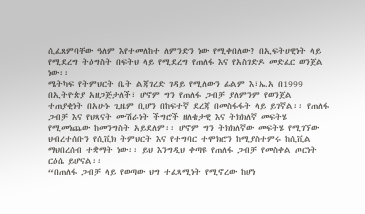ሲፈጸምባቸው ዓለም እየተመለከተ ለምንድን ነው የሚቀበለው? በኢፍትሀዊነት ላይ የሚደረግ ትዕግስት በፍትህ ላይ የሚደረግ የጠለፋ እና የአስገድዶ መድፈር ወንጀል ነው፡፡
ሜትካፍ የትምህርት ቤት ልጃገረድ ገዳይ የሚለውን ፊልም እ፣ኤ.አ በ1999 በኢትዮጵያ አዘጋጅታለች፣ ሆኖም ግን የጠለፋ ጋብቻ ያለምንም የወንጀል ተጠያቂነት በአሁኑ ጊዜም ቢሆን በከፍተኛ ደረጃ በመስፋፋት ላይ ይገኛል፡፡ የጠለፋ ጋብቻ እና የህጻናት ሙሽራነት ችግሮች ዘለቄታዊ እና ትክክለኛ መፍትሄ የሚመነጨው ከመንግስት አይደለም፡፡ ሆኖም ግን ትክክለኛው መፍትሄ የሚገኘው ህብረተሰቡን የሲቪክ ትምህርት እና የተግባር ተሞክሮን ከሚያስተምሩ ከሲቪል ማህበረሰብ ተቋማት ነው፡፡ ይህ እንግዲህ ቀጣዩ የጠለፋ ጋብቻ የመስቀል ጦርነት ርዕሴ ይሆናል፡፡
“በጠለፋ ጋብቻ ላይ የወጣው ህግ ተፈጻሚነት የሚኖረው ከሆነ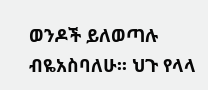ወንዶች ይለወጣሉ ብዬአስባለሁ፡፡ ህጉ የላላ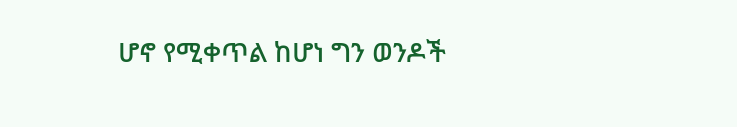ሆኖ የሚቀጥል ከሆነ ግን ወንዶች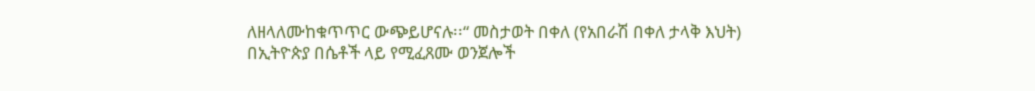ለዘላለሙከቁጥጥር ውጭይሆናሉ፡፡“ መስታወት በቀለ (የአበራሽ በቀለ ታላቅ እህት)
በኢትዮጵያ በሴቶች ላይ የሚፈጸሙ ወንጀሎች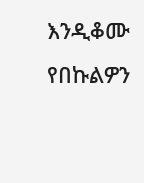እንዲቆሙ የበኩልዎን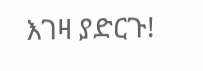እገዛ ያድርጉ!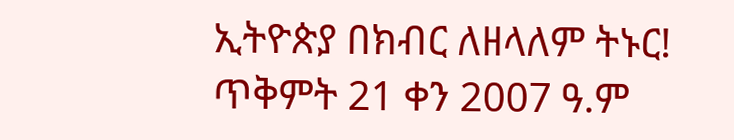ኢትዮጵያ በክብር ለዘላለም ትኑር!
ጥቅምት 21 ቀን 2007 ዓ.ም